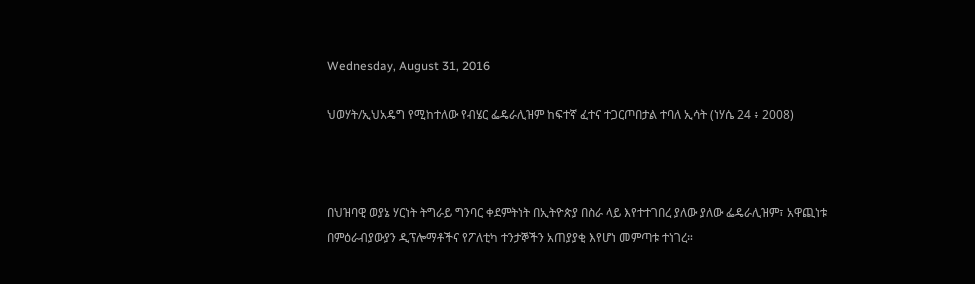Wednesday, August 31, 2016

ህወሃት/ኢህአዴግ የሚከተለው የብሄር ፌዴራሊዝም ከፍተኛ ፈተና ተጋርጦበታል ተባለ ኢሳት (ነሃሴ 24 ፥ 2008)



በህዝባዊ ወያኔ ሃርነት ትግራይ ግንባር ቀደምትነት በኢትዮጵያ በስራ ላይ እየተተገበረ ያለው ያለው ፌዴራሊዝም፣ አዋጪነቱ በምዕራብያውያን ዲፕሎማቶችና የፖለቲካ ተንታኞችን አጠያያቂ እየሆነ መምጣቱ ተነገረ።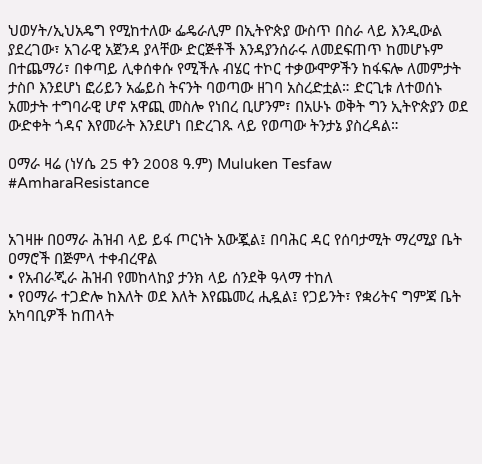ህወሃት/ኢህአዴግ የሚከተለው ፌዴራሊም በኢትዮጵያ ውስጥ በስራ ላይ እንዲውል ያደረገው፣ አገራዊ አጀንዳ ያላቸው ድርጅቶች እንዳያንሰራሩ ለመደፍጠጥ ከመሆኑም በተጨማሪ፣ በቀጣይ ሊቀሰቀሱ የሚችሉ ብሄር ተኮር ተቃውሞዎችን ከፋፍሎ ለመምታት ታስቦ እንደሆነ ፎሪይን አፌይስ ትናንት ባወጣው ዘገባ አስረድቷል። ድርጊቱ ለተወሰኑ አመታት ተግባራዊ ሆኖ አዋጪ መስሎ የነበረ ቢሆንም፣ በአሁኑ ወቅት ግን ኢትዮጵያን ወደ ውድቀት ጎዳና እየመራት እንደሆነ በድረገጹ ላይ የወጣው ትንታኔ ያስረዳል።

ዐማራ ዛሬ (ነሃሴ 25 ቀን 2008 ዓ.ም) Muluken Tesfaw #AmharaResistance


አገዛዙ በዐማራ ሕዝብ ላይ ይፋ ጦርነት አውጇል፤ በባሕር ዳር የሰባታሚት ማረሚያ ቤት ዐማሮች በጅምላ ተቀብረዋል
• የአብራጂራ ሕዝብ የመከላከያ ታንክ ላይ ሰንደቅ ዓላማ ተከለ
• የዐማራ ተጋድሎ ከእለት ወደ እለት እየጨመረ ሒዷል፤ የጋይንት፣ የቋሪትና ግምጃ ቤት አካባቢዎች ከጠላት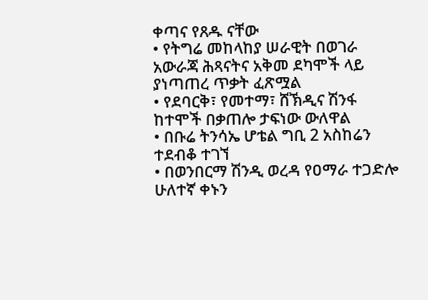ቀጣና የጸዱ ናቸው
• የትግሬ መከላከያ ሠራዊት በወገራ አውራጃ ሕጻናትና አቅመ ደካሞች ላይ ያነጣጠረ ጥቃት ፈጽሟል
• የደባርቅ፣ የመተማ፣ ሸኽዲና ሽንፋ ከተሞች በቃጠሎ ታፍነው ውለዋል
• በቡሬ ትንሳኤ ሆቴል ግቢ 2 አስከሬን ተደብቆ ተገኘ
• በወንበርማ ሽንዲ ወረዳ የዐማራ ተጋድሎ ሁለተኛ ቀኑን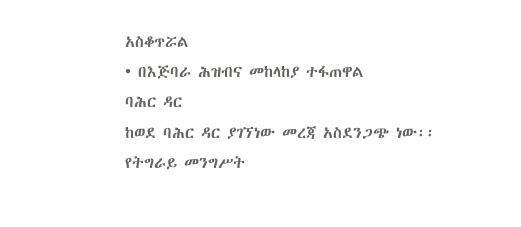አስቆጥሯል
• በእጅባራ ሕዝብና መከላከያ ተፋጠዋል
ባሕር ዳር
ከወደ ባሕር ዳር ያገኘነው መረጃ አስደንጋጭ ነው፡፡ የትግራይ መንግሥት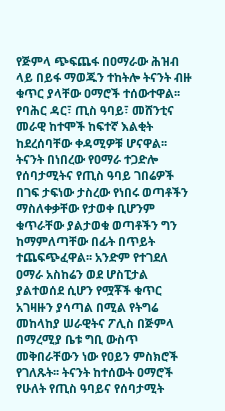የጅምላ ጭፍጨፋ በዐማራው ሕዝብ ላይ በይፋ ማወጁን ተከትሎ ትናንት ብዙ ቁጥር ያላቸው ዐማሮች ተሰውተዋል፡፡ የባሕር ዳር፣ ጢስ ዓባይ፣ መሸንቲና መራዊ ከተሞች ከፍተኛ እልቂት ከደረሰባቸው ቀዳሚዎቹ ሆናዋል፡፡
ትናንት በነበረው የዐማራ ተጋድሎ የሰባታሚትና የጢስ ዓባይ ገበሬዎች በገፍ ታፍነው ታስረው የነበሩ ወጣቶችን ማስለቀቃቸው የታወቀ ቢሆንም ቁጥራቸው ያልታወቁ ወጣቶችን ግን ከማምለጣቸው በፊት በጥይት ተጨፍጭፈዋል፡፡ አንድም የተገደለ ዐማራ አስከሬን ወደ ሆስፒታል ያልተወሰደ ሲሆን የሟቾች ቁጥር አገዛዙን ያሳጣል በሚል የትግሬ መከላከያ ሠራዊትና ፖሊስ በጅምላ በማረሚያ ቤቱ ግቢ ውስጥ መቅበራቸውን ነው የዐይን ምስክሮች የገለጹት፡፡ ትናንት ከተሰውት ዐማሮች የሁለት የጢስ ዓባይና የሰባታሚት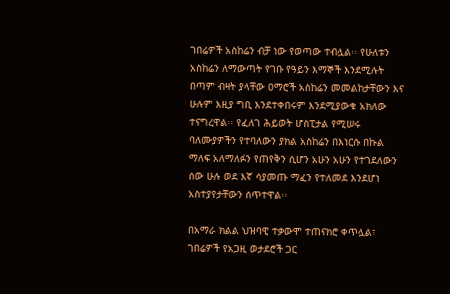ገበሬዎች አስከሬን ብቻ ነው የወጣው ተብሏል፡፡ የሁለቱን አስከሬን ለማውጣት የገቡ የዓይን እማኞች እንደሚሉት በጣም ብዛት ያላቸው ዐማሮች አስከሬን መመልከታቸውን እና ሁሉም እዚያ ግቢ እንደተቀበሩም እንደሚያውቁ አክለው ተናግረዋል፡፡ የፈለገ ሕይወት ሆስፒታል የሚሠሩ ባለሙያዎችን የተባለውን ያክል አስከሬን በእነርሱ በኩል ማለፍ አለማለፉን የጠየቅን ሲሆን አሁን አሁን የተገደለውን ሰው ሁሉ ወደ እኛ ሳያመጡ ማፈን የተለመደ እንደሆነ አስተያየታቸውን ሰጥተዋል፡፡

በአማራ ክልል ህዝባዊ ተቃውሞ ተጠናክሮ ቀጥሏል፣ ገበሬዎች የአጋዚ ወታደሮች ጋር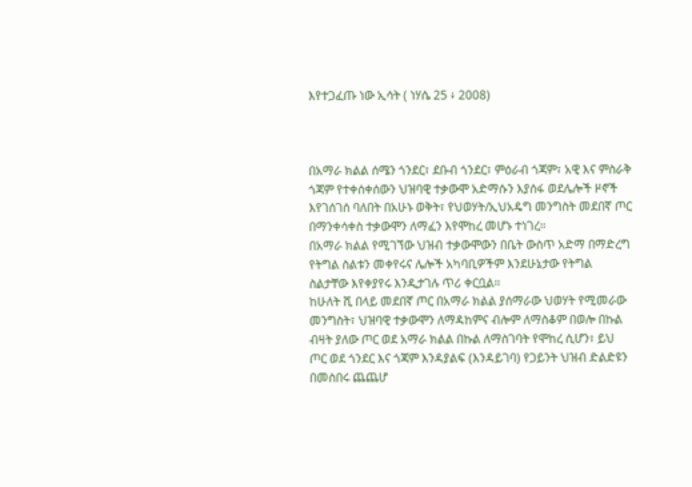እየተጋፈጡ ነው ኢሳት ( ነሃሴ 25 ፥ 2008)



በአማራ ክልል ሰሜን ጎንደር፣ ደቡብ ጎንደር፣ ምዕራብ ጎጃም፣ አዊ እና ምስራቅ ጎጃም የተቀሰቀሰውን ህዝባዊ ተቃውሞ አድማሱን እያሰፋ ወደሌሎች ዞኖች እየገሰገሰ ባለበት በአሁኑ ወቅት፣ የህወሃት/ኢህአዴግ መንግስት መደበኛ ጦር በማንቀሳቀስ ተቃውሞን ለማፈን እየሞከረ መሆኑ ተነገረ።
በአማራ ክልል የሚገኘው ህዝብ ተቃውሞውን በቤት ውስጥ አድማ በማድረግ የትግል ስልቱን መቀየሩና ሌሎች አካባቢዎችም እንደሁኔታው የትግል ስልታቸው እየቀያየሩ እንዲታገሉ ጥሪ ቀርቧል።
ከሁለት ሺ በላይ መደበኛ ጦር በአማራ ክልል ያሰማራው ህወሃት የሚመራው መንግስት፣ ህዝባዊ ተቃውሞን ለማዳከምና ብሎም ለማስቆም በወሎ በኩል ብዛት ያለው ጦር ወደ አማራ ክልል በኩል ለማስገባት የሞከረ ሲሆን፣ ይህ ጦር ወደ ጎንደር እና ጎጃም እንዳያልፍ (እንዳይገባ) የጋይንት ህዝብ ድልድዩን በመስበሩ ጨጨሆ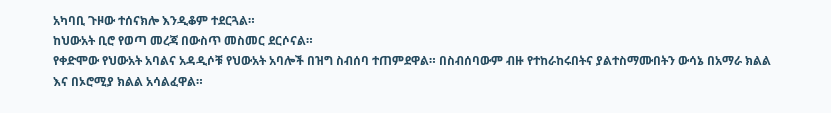አካባቢ ጉዞው ተሰናክሎ እንዲቆም ተደርጓል።
ከህውአት ቢሮ የወጣ መረጃ በውስጥ መስመር ደርሶናል።
የቀድሞው የህውአት አባልና አዳዲሶቹ የህውአት አባሎች በዝግ ስብሰባ ተጠምደዋል። በስብሰባውም ብዙ የተከራከሩበትና ያልተስማሙበትን ውሳኔ በአማራ ክልል እና በኦሮሚያ ክልል አሳልፈዋል።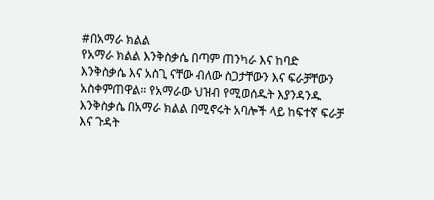#በአማራ ክልል
የአማራ ክልል እንቅስቃሴ በጣም ጠንካራ እና ከባድ እንቅስቃሴ እና አስጊ ናቸው ብለው ስጋታቸውን እና ፍራቻቸውን አስቀምጠዋል። የአማራው ህዝብ የሚወሰዱት እያንዳንዱ እንቅስቃሴ በአማራ ክልል በሚኖሩት አባሎች ላይ ከፍተኛ ፍራቻ እና ጉዳት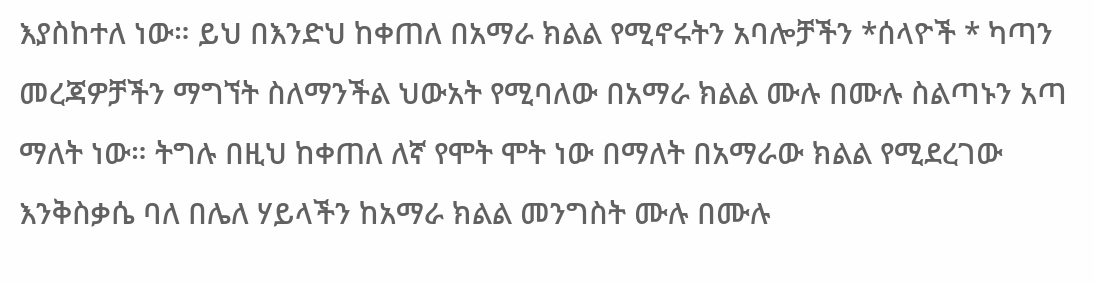እያስከተለ ነው። ይህ በእንድህ ከቀጠለ በአማራ ክልል የሚኖሩትን አባሎቻችን *ሰላዮች * ካጣን መረጃዎቻችን ማግኘት ስለማንችል ህውአት የሚባለው በአማራ ክልል ሙሉ በሙሉ ስልጣኑን አጣ ማለት ነው። ትግሉ በዚህ ከቀጠለ ለኛ የሞት ሞት ነው በማለት በአማራው ክልል የሚደረገው እንቅስቃሴ ባለ በሌለ ሃይላችን ከአማራ ክልል መንግስት ሙሉ በሙሉ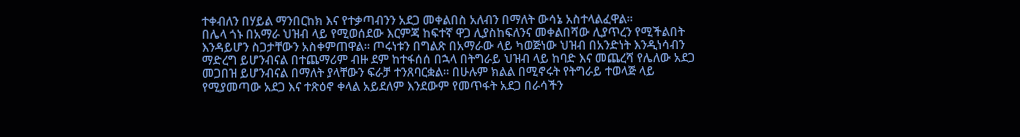ተቀብለን በሃይል ማንበርከክ እና የተቃጣብንን አደጋ መቀልበስ አለብን በማለት ውሳኔ አስተላልፈዋል።
በሌላ ጎኑ በአማራ ህዝብ ላይ የሚወሰደው እርምጃ ከፍተኛ ዋጋ ሊያስከፍለንና መቀልበሻው ሊያጥረን የሚችልበት እንዳይሆን ስጋታቸውን አስቀምጠዋል። ጦሩነቱን በግልጽ በአማራው ላይ ካወጅነው ህዝብ በአንድነት እንዲነሳብን ማድረግ ይሆንብናል በተጨማሪም ብዙ ደም ከተፋሰሰ በኋላ በትግራይ ህዝብ ላይ ከባድ እና መጨረሻ የሌለው አደጋ መጋበዝ ይሆንብናል በማለት ያላቸውን ፍራቻ ተንጸባርቋል። በሁሉም ክልል በሚኖሩት የትግራይ ተወላጅ ላይ የሚያመጣው አደጋ እና ተጽዕኖ ቀላል አይደለም እንደውም የመጥፋት አደጋ በራሳችን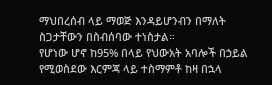ማህበረሰብ ላይ ማወጅ እንዳይሆንብን በማለት ስጋታቸውን በስብሰባው ተነስታል።
የሆነው ሆኖ ከ95% በላይ የህውአት አባሎች በኃይል የሚወስደው እርምጃ ላይ ተስማምቶ ከዛ በኋላ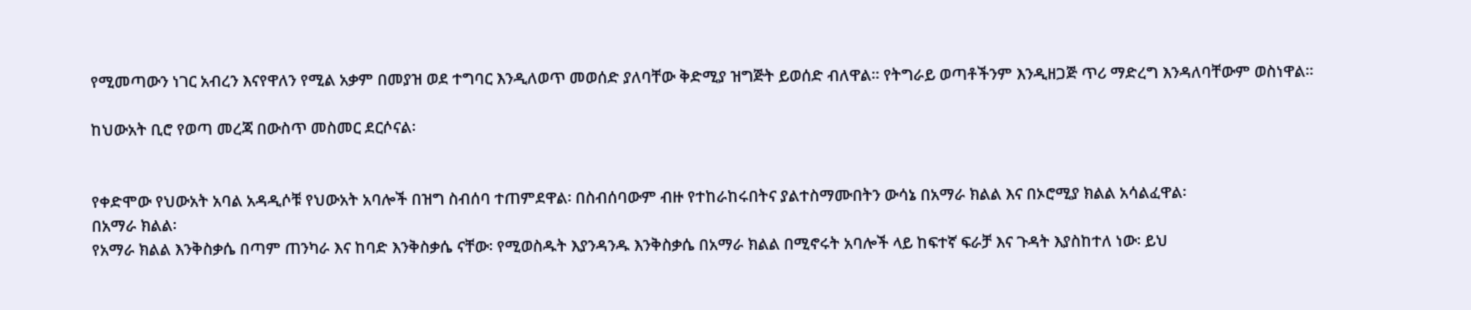የሚመጣውን ነገር አብረን እናየዋለን የሚል አቃም በመያዝ ወደ ተግባር እንዲለወጥ መወሰድ ያለባቸው ቅድሚያ ዝግጅት ይወሰድ ብለዋል። የትግራይ ወጣቶችንም እንዲዘጋጅ ጥሪ ማድረግ እንዳለባቸውም ወስነዋል።

ከህውአት ቢሮ የወጣ መረጃ በውስጥ መስመር ደርሶናል፡


የቀድሞው የህውአት አባል አዳዲሶቹ የህውአት አባሎች በዝግ ስብሰባ ተጠምደዋል፡ በስብሰባውም ብዙ የተከራከሩበትና ያልተስማሙበትን ውሳኔ በአማራ ክልል እና በኦሮሚያ ክልል አሳልፈዋል፡
በአማራ ክልል፡
የአማራ ክልል እንቅስቃሴ በጣም ጠንካራ እና ከባድ እንቅስቃሴ ናቸው፡ የሚወስዱት እያንዳንዱ እንቅስቃሴ በአማራ ክልል በሚኖሩት አባሎች ላይ ከፍተኛ ፍራቻ እና ጉዳት እያስከተለ ነው፡ ይህ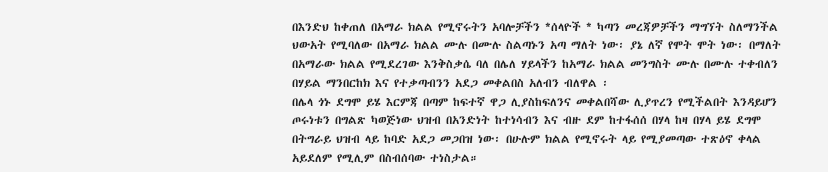በእንድህ ከቀጠለ በአማራ ክልል የሚኖሩትን አባሎቻችን *ሰላዮች * ካጣን መረጃዎቻችን ማግኘት ስለማንችል ህውአት የሚባለው በአማራ ክልል ሙሉ በሙሉ ስልጣኑን አጣ ማለት ነው፡ ያኔ ለኛ የሞት ሞት ነው፡ በማለት በአማራው ክልል የሚደረገው እንቅስቃሴ ባለ በሌለ ሃይላችን ከአማራ ክልል መንግስት ሙሉ በሙሉ ተቀብለን በሃይል ማንበርከክ እና የተቃጣብንን አደጋ መቀልበስ አለብን ብለዋል ፡
በሌላ ጎኑ ደግሞ ይሄ እርምጃ በጣም ከፍተኛ ዋጋ ሊያስከፍለንና መቀልበሻው ሊያጥረን የሚችልበት እንዳይሆን ጦሩነቱን በግልጽ ካወጅነው ህዝብ በአንድነት ከተነሳብን እና ብዙ ደም ከተፋሰሰ በሃላ ከዛ በሃላ ይሄ ደግሞ በትግራይ ህዝብ ላይ ከባድ አደጋ መጋበዝ ነው፡ በሁሉም ክልል የሚኖሩት ላይ የሚያመጣው ተጽዕኖ ቀላል አይደለም የሚሊም በስብሰባው ተነስታል።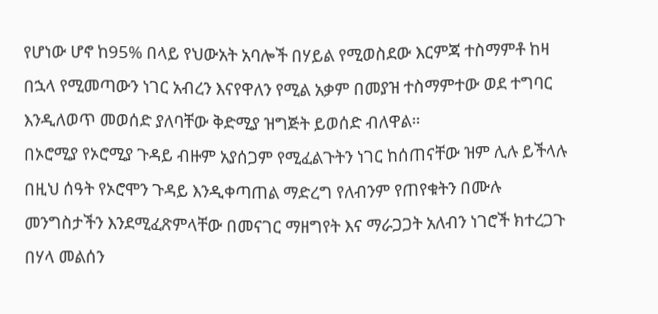የሆነው ሆኖ ከ95% በላይ የህውአት አባሎች በሃይል የሚወስደው እርምጃ ተስማምቶ ከዛ በኋላ የሚመጣውን ነገር አብረን እናየዋለን የሚል አቃም በመያዝ ተስማምተው ወደ ተግባር እንዲለወጥ መወሰድ ያለባቸው ቅድሚያ ዝግጅት ይወሰድ ብለዋል።
በኦሮሚያ የኦሮሚያ ጉዳይ ብዙም አያሰጋም የሚፈልጉትን ነገር ከሰጠናቸው ዝም ሊሉ ይችላሉ በዚህ ሰዓት የኦሮሞን ጉዳይ እንዲቀጣጠል ማድረግ የለብንም የጠየቁትን በሙሉ መንግስታችን እንደሚፈጽምላቸው በመናገር ማዘግየት እና ማራጋጋት አለብን ነገሮች ክተረጋጉ በሃላ መልሰን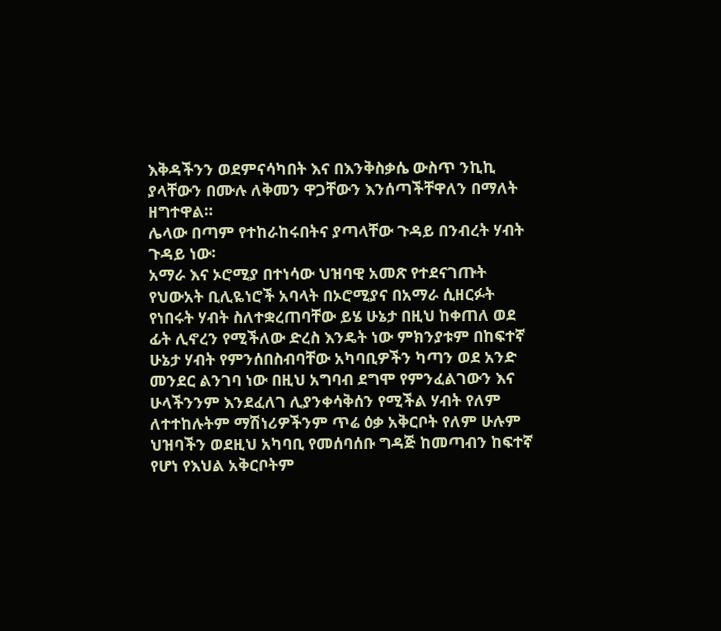እቅዳችንን ወደምናሳካበት እና በእንቅስቃሴ ውስጥ ንኪኪ ያላቸውን በሙሉ ለቅመን ዋጋቸውን እንሰጣችቸዋለን በማለት ዘግተዋል።
ሌላው በጣም የተከራከሩበትና ያጣላቸው ጉዳይ በንብረት ሃብት ጉዳይ ነው፡
አማራ እና ኦሮሚያ በተነሳው ህዝባዊ አመጽ የተደናገጡት የህውአት ቢሊዬነሮች አባላት በኦሮሚያና በአማራ ሲዘርፉት የነበሩት ሃብት ስለተቋረጠባቸው ይሄ ሁኔታ በዚህ ከቀጠለ ወደ ፊት ሊኖረን የሚችለው ድረስ እንዴት ነው ምክንያቱም በከፍተኛ ሁኔታ ሃብት የምንሰበስብባቸው አካባቢዎችን ካጣን ወደ አንድ መንደር ልንገባ ነው በዚህ አግባብ ደግሞ የምንፈልገውን እና ሁላችንንም እንደፈለገ ሊያንቀሳቅሰን የሚችል ሃብት የለም ለተተከሉትም ማሽነሪዎችንም ጥሬ ዕቃ አቅርቦት የለም ሁሉም ህዝባችን ወደዚህ አካባቢ የመሰባሰቡ ግዳጅ ከመጣብን ከፍተኛ የሆነ የእህል አቅርቦትም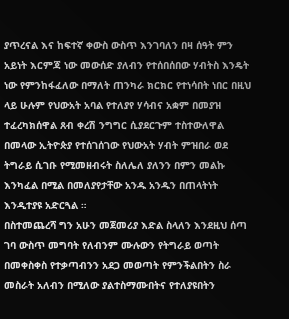ያጥረናል እና ከፍተኛ ቀውስ ውስጥ እንገባለን በዛ ሰዓት ምን አይነት እርምጃ ነው መውሰድ ያለብን የተሰበሰበው ሃብትስ እንዴት ነው የምንከፋፈለው በማለት ጠንካራ ክርክር የተነሳበት ነበር በዚህ ላይ ሁሉም የህውአት አባል የተለያየ ሃሳብና አቋም በመያዝ ተፈረካክሰዋል ጸብ ቀረሽ ንግግር ሲያደርጉም ተስተውለዋል በመላው ኢትዮጵያ የተሰገሰገው የህውአት ሃብት ምዝበራ ወደ ትግራይ ሲገቡ የሚመዘብሩት ስለሌለ ያለንን በምን መልኩ እንካፈል በሚል በመለያየታቸው አንዱ አንዱን በጠላትነት እንዲተያዩ አድርጓል ።
በስተመጨረሻ ግን አሁን መጀመሪያ እድል ስላለን እንደዚህ ሰጣ ገባ ውስጥ መግባት የለብንም ሙሉውን የትግራይ ወጣት በመቀስቀስ የተቃጣብንን አደጋ መወጣት የምንችልበትን ስራ መስራት አለብን በሚለው ያልተስማሙበትና የተለያዩበትን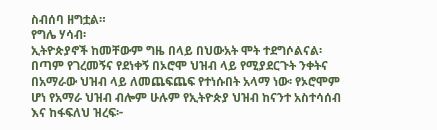ስብሰባ ዘግቷል።
የግሌ ሃሳብ፡
ኢትዮጵያኖች ከመቸውም ግዜ በላይ በህውአት ሞት ተደግሶልናል፡
በጣም የገረመኝና የደነቀኝ በኦሮሞ ህዝብ ላይ የሚያደርጉት ንቀትና በአማራው ህዝብ ላይ ለመጨፍጨፍ የተነሱበት አላማ ነው፡ የኦሮሞም ሆነ የአማራ ህዝብ ብሎም ሁሉም የኢትዮጵያ ህዝብ ከናንተ አስተሳሰብ እና ከፋፍለህ ዝረፍ፦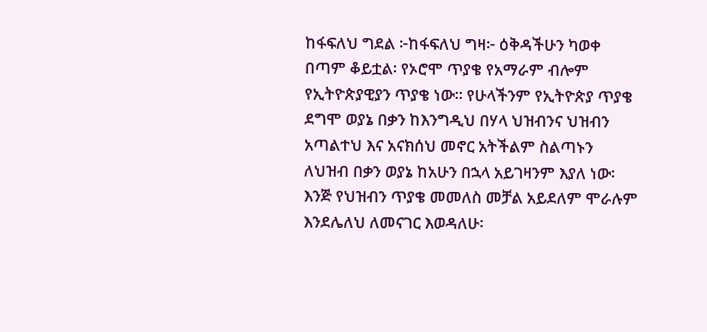ከፋፍለህ ግደል ፦ከፋፍለህ ግዛ፦ ዕቅዳችሁን ካወቀ በጣም ቆይቷል፡ የኦሮሞ ጥያቄ የአማራም ብሎም የኢትዮጵያዊያን ጥያቄ ነው። የሁላችንም የኢትዮጵያ ጥያቄ ደግሞ ወያኔ በቃን ከእንግዲህ በሃላ ህዝብንና ህዝብን አጣልተህ እና አናክሰህ መኖር አትችልም ስልጣኑን ለህዝብ በቃን ወያኔ ከአሁን በኋላ አይገዛንም እያለ ነው፡ እንጅ የህዝብን ጥያቄ መመለስ መቻል አይደለም ሞራሉም እንደሌለህ ለመናገር እወዳለሁ፡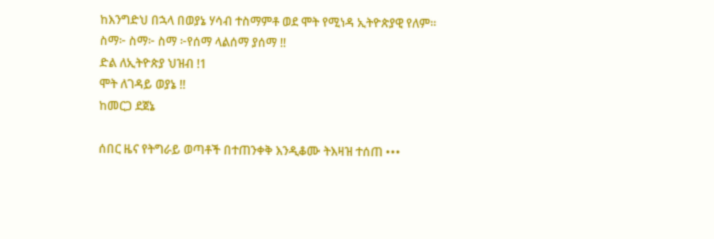ከእንግድህ በኋላ በወያኔ ሃሳብ ተስማምቶ ወደ ሞት የሚነዳ ኢትዮጵያዊ የለም።
ስማ፦ ስማ፦ ስማ ፦የሰማ ላልሰማ ያሰማ !!
ድል ለኢትዮጵያ ህዝብ !1
ሞት ለገዳይ ወያኔ !!
ከመርጋ ደጀኔ

ሰበር ዜና የትግራይ ወጣቶች በተጠንቀቅ እንዲቆሙ ትእዛዝ ተሰጠ •••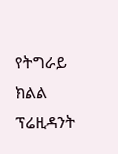የትግራይ ክልል ፕሬዚዳንት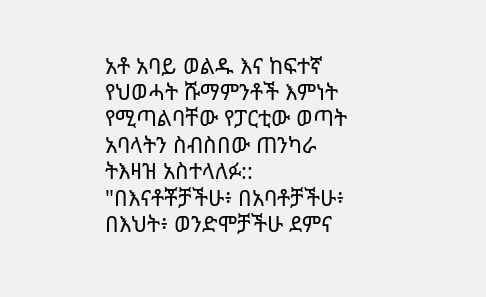አቶ አባይ ወልዱ እና ከፍተኛ የህወሓት ሹማምንቶች እምነት የሚጣልባቸው የፓርቲው ወጣት አባላትን ስብስበው ጠንካራ ትእዛዝ አስተላለፉ::
"በእናቶቾቻችሁ፥ በአባቶቻችሁ፥ በእህት፥ ወንድሞቻችሁ ደምና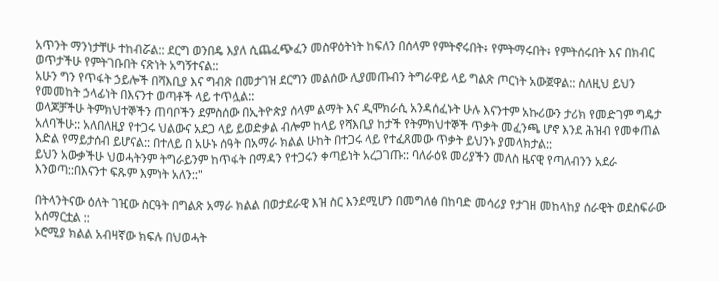አጥንት ማንነታቸሁ ተከብሯል:: ደርግ ወንበዴ እያለ ሲጨፈጭፈን መስዋዕትነት ከፍለን በሰላም የምትኖሩበት፥ የምትማሩበት፥ የምትሰሩበት እና በክብር ወጥታችሁ የምትገቡበት ናጽነት አግኝተናል::
አሁን ግን የጥፋት ኃይሎች በሻእቢያ እና ግብጽ በመታገዝ ደርግን መልሰው ሊያመጡብን ትግራዋይ ላይ ግልጽ ጦርነት አውጀዋል:: ስለዚህ ይህን የመመከት ኃላፊነት በእናንተ ወጣቶች ላይ ተጥሏል::
ወላጆቻችሁ ትምክህተኞችን ጠባቦችን ደምስሰው በኢትዮጵያ ሰላም ልማት እና ዲሞክራሲ አንዳሰፈኑት ሁሉ እናንተም አኩሪውን ታሪክ የመድገም ግዴታ አለባችሁ:: አለበለዚያ የተጋሩ ህልውና አደጋ ላይ ይወድቃል ብሎም ከላይ የሻእቢያ ከታች የትምክህተኞች ጥቃት መፈንጫ ሆኖ እንደ ሕዝብ የመቀጠል እድል የማይታሰብ ይሆናል:: በተለይ በ አሁኑ ሰዓት በአማራ ክልል ሁከት በተጋሩ ላይ የተፈጸመው ጥቃት ይህንኑ ያመላክታል::
ይህን አውቃችሁ ህወሓትንም ትግራይንም ከጥፋት በማዳን የተጋሩን ቀጣይነት አረጋገጡ:: ባለራዕዩ መሪያችን መለስ ዜናዊ የጣለብንን አደራ እንወጣ::በእናንተ ፍጹም እምነት አለን::"

በትላንትናው ዕለት ገዢው ስርዓት በግልጽ አማራ ክልል በወታደራዊ እዝ ስር እንደሚሆን በመግለፅ በከባድ መሳሪያ የታገዘ መከላከያ ሰራዊት ወደስፍራው አሰማርቷል ::
ኦሮሚያ ክልል አብዛኛው ክፍሉ በህወሓት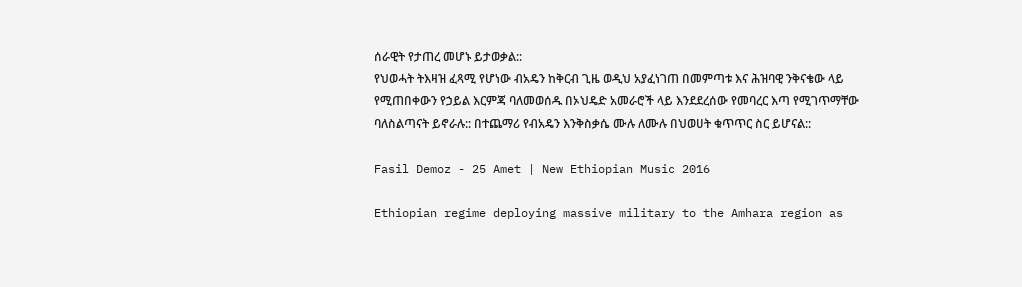ሰራዊት የታጠረ መሆኑ ይታወቃል::
የህወሓት ትእዛዝ ፈጻሚ የሆነው ብአዴን ከቅርብ ጊዜ ወዲህ አያፈነገጠ በመምጣቱ እና ሕዝባዊ ንቅናቄው ላይ የሚጠበቀውን የኃይል እርምጃ ባለመወሰዱ በኦህዴድ አመራሮች ላይ እንደደረሰው የመባረር እጣ የሚገጥማቸው ባለስልጣናት ይኖራሉ:: በተጨማሪ የብአዴን እንቅስቃሴ ሙሉ ለሙሉ በህወሀት ቁጥጥር ስር ይሆናል::

Fasil Demoz - 25 Amet | New Ethiopian Music 2016

Ethiopian regime deploying massive military to the Amhara region as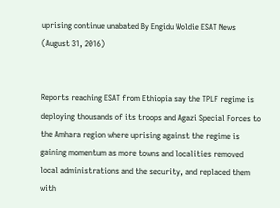uprising continue unabated By Engidu Woldie ESAT News (August 31, 2016)


Reports reaching ESAT from Ethiopia say the TPLF regime is deploying thousands of its troops and Agazi Special Forces to the Amhara region where uprising against the regime is gaining momentum as more towns and localities removed local administrations and the security, and replaced them with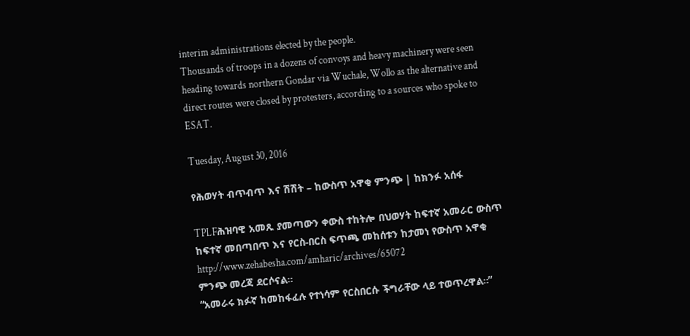interim administrations elected by the people.
Thousands of troops in a dozens of convoys and heavy machinery were seen heading towards northern Gondar via Wuchale, Wollo as the alternative and direct routes were closed by protesters, according to a sources who spoke to ESAT.

Tuesday, August 30, 2016

የሕወሃት ብጥብጥ እና ሽሽት – ከውስጥ አዋቂ ምንጭ | ከክንፉ አሰፋ

TPLFሕዝባዊ አመጹ ያመጣውን ቀውስ ተከትሎ በህወሃት ከፍተኛ አመራር ውስጥ ከፍተኛ መበጣበጥ እና የርስ-በርስ ፍጥጫ መከሰቱን ከታመነ የውስጥ አዋቂ
http://www.zehabesha.com/amharic/archives/65072
ምንጭ መረጃ ደርሶናል።
“አመራሩ ክፉኛ ከመከፋፈሉ የተነሳም የርስበርሱ ችግራቸው ላይ ተወጥረዋል።”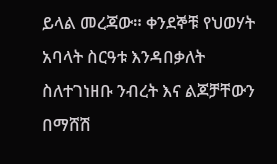ይላል መረጃው። ቀንደኞቹ የህወሃት አባላት ስርዓቱ እንዳበቃለት ስለተገነዘቡ ንብረት እና ልጆቻቸውን በማሸሽ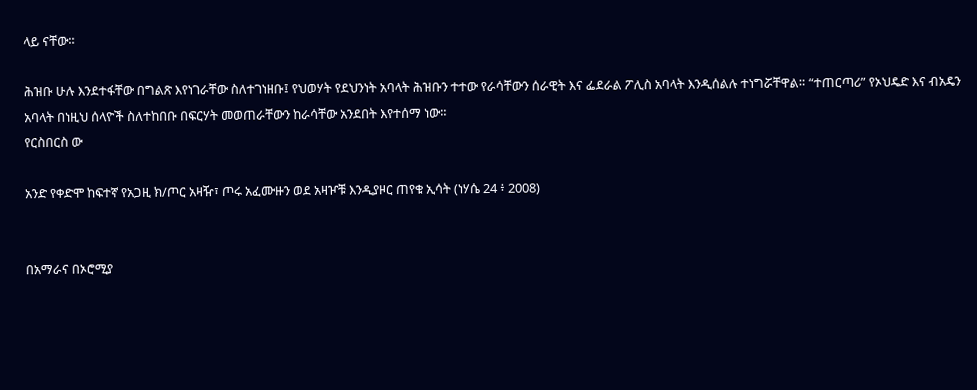ላይ ናቸው።

ሕዝቡ ሁሉ እንደተፋቸው በግልጽ እየነገራቸው ስለተገነዘቡ፤ የህወሃት የደህንነት አባላት ሕዝቡን ተተው የራሳቸውን ሰራዊት እና ፌደራል ፖሊስ አባላት እንዲሰልሉ ተነግሯቸዋል። “ተጠርጣሪ” የኦህዴድ እና ብአዴን አባላት በነዚህ ሰላዮች ስለተከበቡ በፍርሃት መወጠራቸውን ከራሳቸው አንደበት እየተሰማ ነው።
የርስበርስ ው

አንድ የቀድሞ ከፍተኛ የአጋዚ ክ/ጦር አዛዥ፣ ጦሩ አፈሙዙን ወደ አዛዦቹ እንዲያዞር ጠየቁ ኢሳት (ነሃሴ 24 ፥ 2008)


በአማራና በኦሮሚያ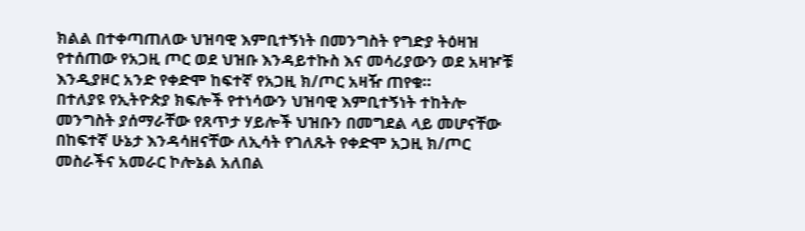ክልል በተቀጣጠለው ህዝባዊ እምቢተኝነት በመንግስት የግድያ ትዕዛዝ የተሰጠው የአጋዚ ጦር ወደ ህዝቡ እንዳይተኩስ እና መሳሪያውን ወደ አዛዦቹ እንዲያዞር አንድ የቀድሞ ከፍተኛ የአጋዚ ክ/ጦር አዛዥ ጠየቁ።
በተለያዩ የኢትዮጵያ ክፍሎች የተነሳውን ህዝባዊ እምቢተኝነት ተከትሎ መንግስት ያሰማራቸው የጸጥታ ሃይሎች ህዝቡን በመግደል ላይ መሆናቸው በከፍተኛ ሁኔታ እንዳሳዘናቸው ለኢሳት የገለጹት የቀድሞ አጋዚ ክ/ጦር መስራችና አመራር ኮሎኔል አለበል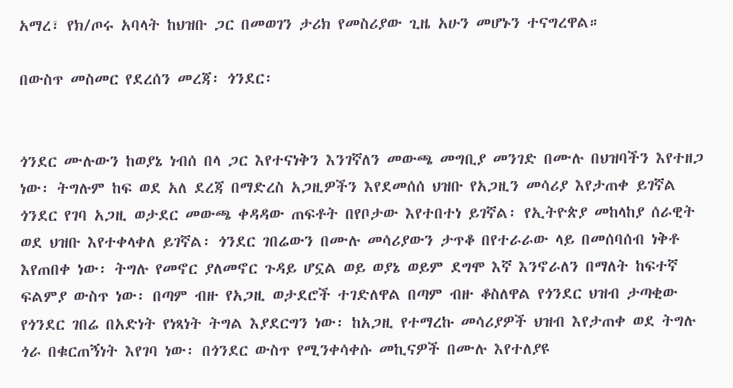አማረ፣ የክ/ጦሩ አባላት ከህዝቡ ጋር በመወገን ታሪክ የመስሪያው ጊዜ አሁን መሆኑን ተናግረዋል።

በውስጥ መስመር የደረሰን መረጃ፡ ጎንደር፡


ጎንደር ሙሉውን ከወያኔ ነብሰ በላ ጋር እየተናነቅን እንገኛለን መውጫ መግቢያ መንገድ በሙሉ በህዝባችን እየተዘጋ ነው፡ ትግሉም ከፍ ወደ አለ ደረጃ በማድረስ አጋዚዎችን እየደመሰሰ ህዝቡ የአጋዚን መሳሪያ እየታጠቀ ይገኛል ጎንደር የገባ አጋዚ ወታደር መውጫ ቀዳዳው ጠፍቶት በየቦታው እየተበተነ ይገኛል፡ የኢትዮጵያ መከላከያ ሰራዊት ወደ ህዝቡ እየተቀላቀለ ይገኛል፡ ጎንደር ገበሬውን በሙሉ መሳሪያውን ታጥቆ በየተራራው ላይ በመሰባሰብ ነቅቶ እየጠበቀ ነው፡ ትግሉ የመኖር ያለመኖር ጉዳይ ሆኗል ወይ ወያኔ ወይም ደግሞ እኛ እንኖራለን በማለት ከፍተኛ ፍልምያ ውስጥ ነው፡ በጣም ብዙ የአጋዚ ወታደሮች ተገድለዋል በጣም ብዙ ቆስለዋል የጎንደር ህዝብ ታጣቂው የጎንደር ገበሬ በአድነት የነጻነት ትግል እያደርግን ነው፡ ከአጋዚ የተማረኩ መሳሪያዎች ህዝብ እየታጠቀ ወደ ትግሉ ጎራ በቁርጠኝነት እየገባ ነው፡ በጎንደር ውስጥ የሚንቀሳቀሱ መኪናዎች በሙሉ እየተለያዩ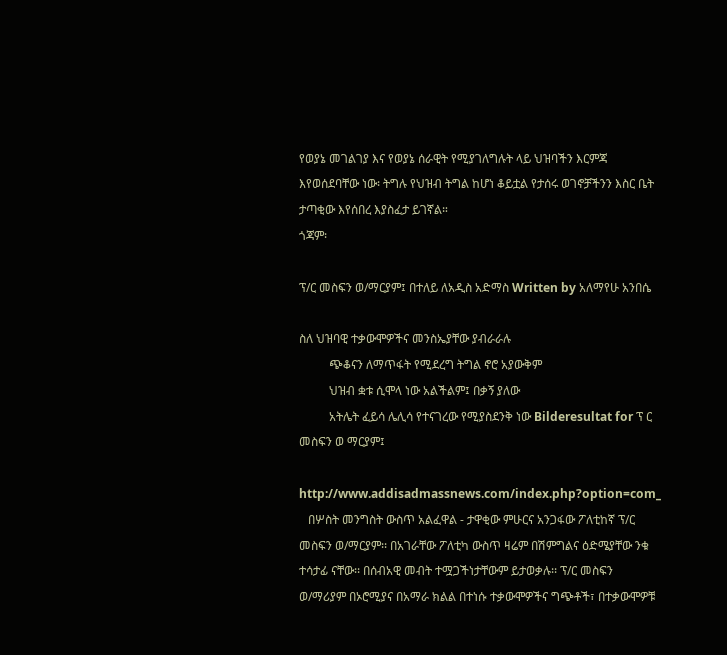የወያኔ መገልገያ እና የወያኔ ሰራዊት የሚያገለግሉት ላይ ህዝባችን እርምጃ እየወሰደባቸው ነው፡ ትግሉ የህዝብ ትግል ከሆነ ቆይቷል የታሰሩ ወገኖቻችንን እስር ቤት ታጣቂው እየሰበረ እያስፈታ ይገኛል።
ጎጃም፡

ፕ/ር መስፍን ወ/ማርያም፤ በተለይ ለአዲስ አድማስ Written by አለማየሁ አንበሴ

ስለ ህዝባዊ ተቃውሞዎችና መንስኤያቸው ያብራራሉ
          ጭቆናን ለማጥፋት የሚደረግ ትግል ኖሮ አያውቅም
          ህዝብ ቋቱ ሲሞላ ነው አልችልም፤ በቃኝ ያለው
          አትሌት ፈይሳ ሌሊሳ የተናገረው የሚያስደንቅ ነው Bilderesultat for ፕ ር መስፍን ወ ማርያም፤

http://www.addisadmassnews.com/index.php?option=com_
   በሦስት መንግስት ውስጥ አልፈዋል - ታዋቂው ምሁርና አንጋፋው ፖለቲከኛ ፕ/ር መስፍን ወ/ማርያም፡፡ በአገራቸው ፖለቲካ ውስጥ ዛሬም በሽምግልና ዕድሜያቸው ንቁ ተሳታፊ ናቸው፡፡ በሰብአዊ መብት ተሟጋችነታቸውም ይታወቃሉ፡፡ ፕ/ር መስፍን ወ/ማሪያም በኦሮሚያና በአማራ ክልል በተነሱ ተቃውሞዎችና ግጭቶች፣ በተቃውሞዎቹ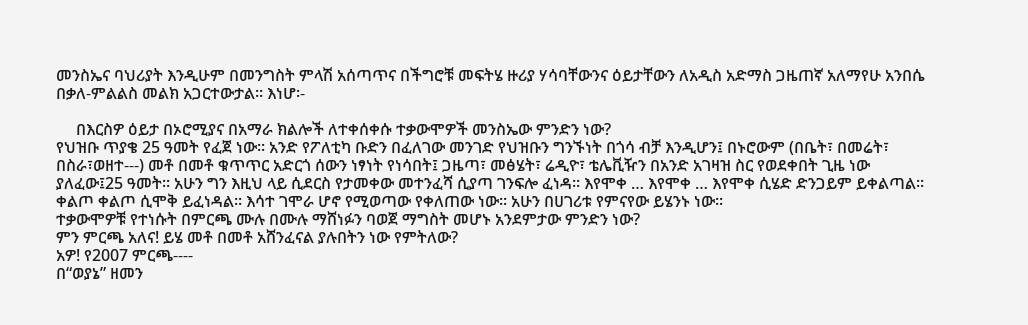መንስኤና ባህሪያት እንዲሁም በመንግስት ምላሽ አሰጣጥና በችግሮቹ መፍትሄ ዙሪያ ሃሳባቸውንና ዕይታቸውን ለአዲስ አድማስ ጋዜጠኛ አለማየሁ አንበሴ በቃለ-ምልልስ መልክ አጋርተውታል፡፡ እነሆ፡-

     በእርስዎ ዕይታ በኦሮሚያና በአማራ ክልሎች ለተቀሰቀሱ ተቃውሞዎች መንስኤው ምንድን ነው?
የህዝቡ ጥያቄ 25 ዓመት የፈጀ ነው፡፡ አንድ የፖለቲካ ቡድን በፈለገው መንገድ የህዝቡን ግንኙነት በጎሳ ብቻ እንዲሆን፤ በኑሮውም (በቤት፣ በመሬት፣ በስራ፣ወዘተ---) መቶ በመቶ ቁጥጥር አድርጎ ሰውን ነፃነት የነሳበት፤ ጋዜጣ፣ መፅሄት፣ ሬዲዮ፣ ቴሌቪዥን በአንድ አገዛዝ ስር የወደቀበት ጊዜ ነው ያለፈው፤25 ዓመት፡፡ አሁን ግን እዚህ ላይ ሲደርስ የታመቀው መተንፈሻ ሲያጣ ገንፍሎ ፈነዳ። እየሞቀ … እየሞቀ … እየሞቀ ሲሄድ ድንጋይም ይቀልጣል፡፡ ቀልጦ ቀልጦ ሲሞቅ ይፈነዳል፡፡ እሳተ ገሞራ ሆኖ የሚወጣው የቀለጠው ነው፡፡ አሁን በሀገሪቱ የምናየው ይሄንኑ ነው፡፡
ተቃውሞዎቹ የተነሱት በምርጫ ሙሉ በሙሉ ማሸነፉን ባወጀ ማግስት መሆኑ አንደምታው ምንድን ነው?
ምን ምርጫ አለና! ይሄ መቶ በመቶ አሸንፈናል ያሉበትን ነው የምትለው?
አዎ! የ2007 ምርጫ----
በ“ወያኔ” ዘመን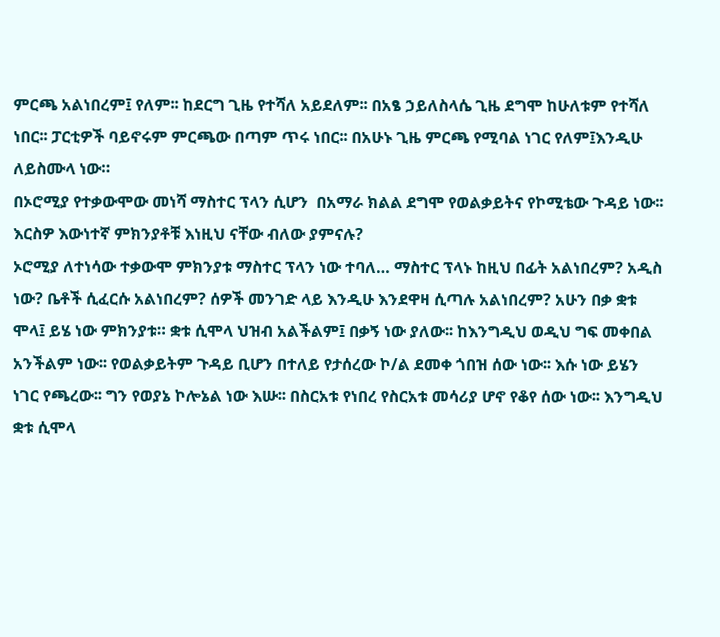ምርጫ አልነበረም፤ የለም፡፡ ከደርግ ጊዜ የተሻለ አይደለም፡፡ በአፄ ኃይለስላሴ ጊዜ ደግሞ ከሁለቱም የተሻለ ነበር፡፡ ፓርቲዎች ባይኖሩም ምርጫው በጣም ጥሩ ነበር፡፡ በአሁኑ ጊዜ ምርጫ የሚባል ነገር የለም፤እንዲሁ ለይስሙላ ነው።
በኦሮሚያ የተቃውሞው መነሻ ማስተር ፕላን ሲሆን  በአማራ ክልል ደግሞ የወልቃይትና የኮሚቴው ጉዳይ ነው፡፡ እርስዎ እውነተኛ ምክንያቶቹ እነዚህ ናቸው ብለው ያምናሉ?
ኦሮሚያ ለተነሳው ተቃውሞ ምክንያቱ ማስተር ፕላን ነው ተባለ… ማስተር ፕላኑ ከዚህ በፊት አልነበረም? አዲስ ነው? ቤቶች ሲፈርሱ አልነበረም? ሰዎች መንገድ ላይ እንዲሁ እንደዋዛ ሲጣሉ አልነበረም? አሁን በቃ ቋቱ ሞላ፤ ይሄ ነው ምክንያቱ። ቋቱ ሲሞላ ህዝብ አልችልም፤ በቃኝ ነው ያለው፡፡ ከእንግዲህ ወዲህ ግፍ መቀበል አንችልም ነው፡፡ የወልቃይትም ጉዳይ ቢሆን በተለይ የታሰረው ኮ/ል ደመቀ ጎበዝ ሰው ነው፡፡ እሱ ነው ይሄን ነገር የጫረው፡፡ ግን የወያኔ ኮሎኔል ነው እሡ፡፡ በስርአቱ የነበረ የስርአቱ መሳሪያ ሆኖ የቆየ ሰው ነው፡፡ እንግዲህ ቋቱ ሲሞላ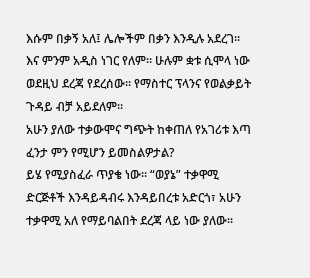እሱም በቃኝ አለ፤ ሌሎችም በቃን እንዲሉ አደረገ፡፡ እና ምንም አዲስ ነገር የለም። ሁሉም ቋቱ ሲሞላ ነው ወደዚህ ደረጃ የደረሰው፡፡ የማስተር ፕላንና የወልቃይት ጉዳይ ብቻ አይደለም።
አሁን ያለው ተቃውሞና ግጭት ከቀጠለ የአገሪቱ እጣ ፈንታ ምን የሚሆን ይመስልዎታል?
ይሄ የሚያስፈራ ጥያቄ ነው፡፡ “ወያኔ” ተቃዋሚ ድርጅቶች እንዳይዳብሩ እንዳይበረቱ አድርጎ፣ አሁን ተቃዋሚ አለ የማይባልበት ደረጃ ላይ ነው ያለው፡፡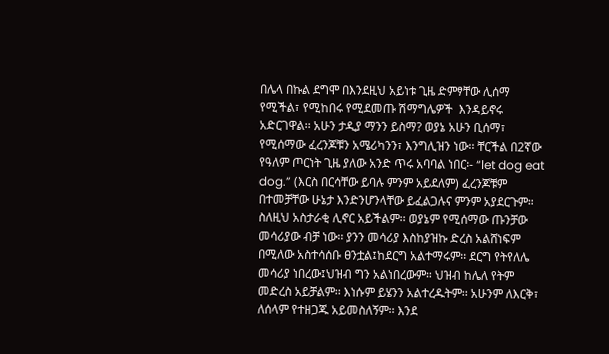በሌላ በኩል ደግሞ በእንደዚህ አይነቱ ጊዜ ድምፃቸው ሊሰማ የሚችል፣ የሚከበሩ የሚደመጡ ሽማግሌዎች  እንዳይኖሩ አድርገዋል፡፡ አሁን ታዲያ ማንን ይስማ? ወያኔ አሁን ቢሰማ፣ የሚሰማው ፈረንጆቹን አሜሪካንን፣ እንግሊዝን ነው፡፡ ቸርችል በ2ኛው የዓለም ጦርነት ጊዜ ያለው አንድ ጥሩ አባባል ነበር፡- “let dog eat dog.” (እርስ በርሳቸው ይባሉ ምንም አይደለም) ፈረንጆቹም በተመቻቸው ሁኔታ እንድንሆንላቸው ይፈልጋሉና ምንም አያደርጉም። ስለዚህ አስታራቂ ሊኖር አይችልም፡፡ ወያኔም የሚሰማው ጡንቻው መሳሪያው ብቻ ነው፡፡ ያንን መሳሪያ እስከያዝኩ ድረስ አልሸነፍም በሚለው አስተሳሰቡ ፀንቷል፤ከደርግ አልተማሩም፡፡ ደርግ የትየለሌ መሳሪያ ነበረው፤ህዝብ ግን አልነበረውም። ህዝብ ከሌለ የትም መድረስ አይቻልም፡፡ እነሱም ይሄንን አልተረዱትም፡፡ አሁንም ለእርቅ፣ ለሰላም የተዘጋጁ አይመስለኝም፡፡ እንደ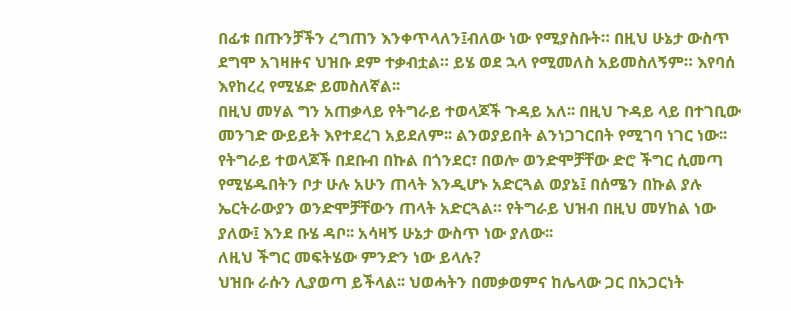በፊቱ በጡንቻችን ረግጠን እንቀጥላለን፤ብለው ነው የሚያስቡት። በዚህ ሁኔታ ውስጥ ደግሞ አገዛዙና ህዝቡ ደም ተቃብቷል። ይሄ ወደ ኋላ የሚመለስ አይመስለኝም። እየባሰ እየከረረ የሚሄድ ይመስለኛል፡፡
በዚህ መሃል ግን አጠቃላይ የትግራይ ተወላጆች ጉዳይ አለ፡፡ በዚህ ጉዳይ ላይ በተገቢው መንገድ ውይይት እየተደረገ አይደለም፡፡ ልንወያይበት ልንነጋገርበት የሚገባ ነገር ነው፡፡ የትግራይ ተወላጆች በደቡብ በኩል በጎንደር፣ በወሎ ወንድሞቻቸው ድሮ ችግር ሲመጣ የሚሄዱበትን ቦታ ሁሉ አሁን ጠላት እንዲሆኑ አድርጓል ወያኔ፤ በሰሜን በኩል ያሉ ኤርትራውያን ወንድሞቻቸውን ጠላት አድርጓል። የትግራይ ህዝብ በዚህ መሃከል ነው ያለው፤ እንደ ቡሄ ዳቦ፡፡ አሳዛኝ ሁኔታ ውስጥ ነው ያለው፡፡
ለዚህ ችግር መፍትሄው ምንድን ነው ይላሉ?
ህዝቡ ራሱን ሊያወጣ ይችላል፡፡ ህወሓትን በመቃወምና ከሌላው ጋር በአጋርነት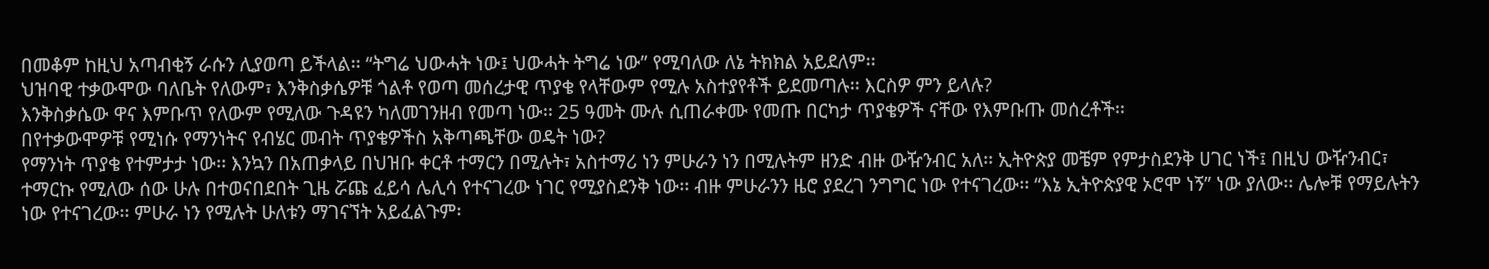በመቆም ከዚህ አጣብቂኝ ራሱን ሊያወጣ ይችላል፡፡ “ትግሬ ህውሓት ነው፤ ህውሓት ትግሬ ነው” የሚባለው ለኔ ትክክል አይደለም፡፡
ህዝባዊ ተቃውሞው ባለቤት የለውም፣ እንቅስቃሴዎቹ ጎልቶ የወጣ መሰረታዊ ጥያቄ የላቸውም የሚሉ አስተያየቶች ይደመጣሉ፡፡ እርስዎ ምን ይላሉ?
እንቅስቃሴው ዋና እምቡጥ የለውም የሚለው ጉዳዩን ካለመገንዘብ የመጣ ነው፡፡ 25 ዓመት ሙሉ ሲጠራቀሙ የመጡ በርካታ ጥያቄዎች ናቸው የእምቡጡ መሰረቶች፡፡
በየተቃውሞዎቹ የሚነሱ የማንነትና የብሄር መብት ጥያቄዎችስ አቅጣጫቸው ወዴት ነው?
የማንነት ጥያቄ የተምታታ ነው፡፡ እንኳን በአጠቃላይ በህዝቡ ቀርቶ ተማርን በሚሉት፣ አስተማሪ ነን ምሁራን ነን በሚሉትም ዘንድ ብዙ ውዥንብር አለ፡፡ ኢትዮጵያ መቼም የምታስደንቅ ሀገር ነች፤ በዚህ ውዥንብር፣ ተማርኩ የሚለው ሰው ሁሉ በተወናበደበት ጊዜ ሯጩ ፈይሳ ሌሊሳ የተናገረው ነገር የሚያስደንቅ ነው፡፡ ብዙ ምሁራንን ዜሮ ያደረገ ንግግር ነው የተናገረው፡፡ “እኔ ኢትዮጵያዊ ኦሮሞ ነኝ” ነው ያለው፡፡ ሌሎቹ የማይሉትን ነው የተናገረው፡፡ ምሁራ ነን የሚሉት ሁለቱን ማገናኘት አይፈልጉም፡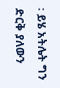፡ ይሄ አትሌት ግን ድርቅ ያለውን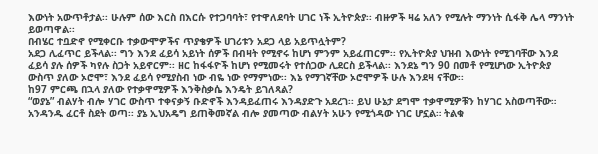እውነት አውጥቶታል፡፡ ሁሉም ሰው እርስ በእርሱ የተጋባባት፣ የተዋለደባት ሀገር ነች ኢትዮጵያ፡፡ ብዙዎች ዛሬ አለን የሚሉት ማንነት ሲፋቅ ሌላ ማንነት ይወጣዋል፡፡
በብሄር ተቧድኖ የሚቀርቡ ተቃውሞዎችና ጥያቄዎች ሀገሪቱን አደጋ ላይ አይጥሏትም?
አደጋ ሊፈጥር ይችላል፡፡ ግን እንደ ፈይሳ አይነት ሰዎች በብዛት የሚኖሩ ከሆነ ምንም አይፈጠርም፡፡ የኢትዮጵያ ህዝብ እውነት የሚገባቸው እንደ ፈይሳ ያሉ ሰዎች ካየሉ ስጋት አይኖርም፡፡ ዘር ከፋፋዮች ከሆነ የሚመሩት የተሰጋው ሊደርስ ይችላል፡፡ እንደኔ ግን 90 በመቶ የሚሆነው ኢትዮጵያ ውስጥ ያለው ኦሮሞ፣ እንደ ፈይሳ የሚያስብ ነው ብዬ ነው የማምነው፡፡ እኔ የማገኛቸው ኦሮሞዎች ሁሉ እንደዛ ናቸው፡፡
ከ97 ምርጫ በኋላ ያለው የተቃዋሚዎች እንቅስቃሴ እንዴት ይገለጻል?
“ወያኔ” ብልሃት ብሎ ሃገር ውስጥ ተቀናቃኝ ቡድኖች እንዳይፈጠሩ እንዳያድጉ አደረገ፡፡ ይህ ሁኔታ ደግሞ ተቃዋሚዎቹን ከሃገር አስወጣቸው። አንዳንዱ ፈርቶ ስደት ወጣ፡፡ ያኔ ኢህአዴግ ይጠቅመኛል ብሎ ያመጣው ብልሃት አሁን የሚጎዳው ነገር ሆኗል። ትልቁ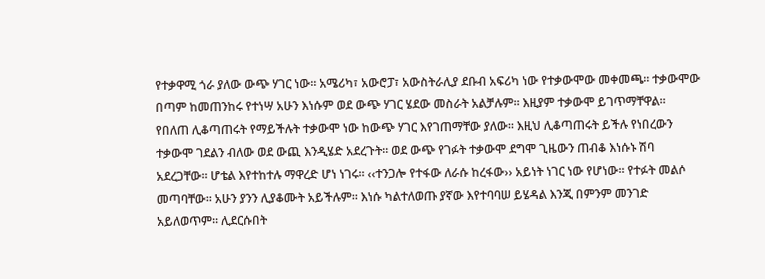የተቃዋሚ ጎራ ያለው ውጭ ሃገር ነው፡፡ አሜሪካ፣ አውሮፓ፣ አውስትራሊያ ደቡብ አፍሪካ ነው የተቃውሞው መቀመጫ፡፡ ተቃውሞው በጣም ከመጠንከሩ የተነሣ አሁን እነሱም ወደ ውጭ ሃገር ሄደው መስራት አልቻሉም፡፡ እዚያም ተቃውሞ ይገጥማቸዋል። የበለጠ ሊቆጣጠሩት የማይችሉት ተቃውሞ ነው ከውጭ ሃገር እየገጠማቸው ያለው። እዚህ ሊቆጣጠሩት ይችሉ የነበረውን ተቃውሞ ገደልን ብለው ወደ ውጪ እንዲሄድ አደረጉት። ወደ ውጭ የገፉት ተቃውሞ ደግሞ ጊዜውን ጠብቆ እነሱኑ ሽባ አደረጋቸው፡፡ ሆቴል እየተከተሉ ማዋረድ ሆነ ነገሩ። ‹‹ተንጋሎ የተፋው ለራሱ ከረፋው›› አይነት ነገር ነው የሆነው፡፡ የተፉት መልሶ መጣባቸው፡፡ አሁን ያንን ሊያቆሙት አይችሉም። እነሱ ካልተለወጡ ያኛው እየተባባሠ ይሄዳል እንጂ በምንም መንገድ አይለወጥም፡፡ ሊደርሱበት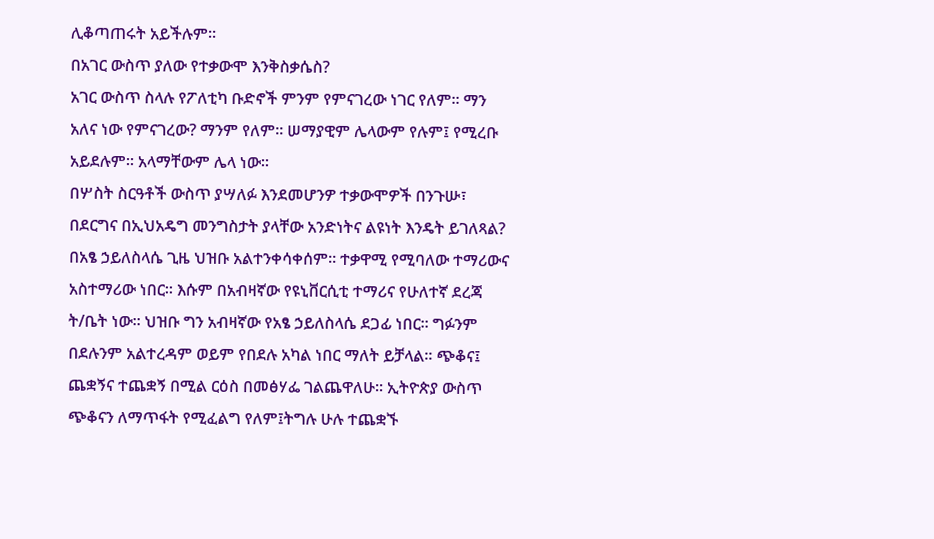ሊቆጣጠሩት አይችሉም።
በአገር ውስጥ ያለው የተቃውሞ እንቅስቃሴስ?
አገር ውስጥ ስላሉ የፖለቲካ ቡድኖች ምንም የምናገረው ነገር የለም፡፡ ማን አለና ነው የምናገረው? ማንም የለም፡፡ ሠማያዊም ሌላውም የሉም፤ የሚረቡ አይደሉም፡፡ አላማቸውም ሌላ ነው፡፡
በሦስት ስርዓቶች ውስጥ ያሣለፉ እንደመሆንዎ ተቃውሞዎች በንጉሡ፣ በደርግና በኢህአዴግ መንግስታት ያላቸው አንድነትና ልዩነት እንዴት ይገለጻል?
በአፄ ኃይለስላሴ ጊዜ ህዝቡ አልተንቀሳቀሰም። ተቃዋሚ የሚባለው ተማሪውና አስተማሪው ነበር፡፡ እሱም በአብዛኛው የዩኒቨርሲቲ ተማሪና የሁለተኛ ደረጃ ት/ቤት ነው፡፡ ህዝቡ ግን አብዛኛው የአፄ ኃይለስላሴ ደጋፊ ነበር፡፡ ግፉንም በደሉንም አልተረዳም ወይም የበደሉ አካል ነበር ማለት ይቻላል። ጭቆና፤ ጨቋኝና ተጨቋኝ በሚል ርዕስ በመፅሃፌ ገልጨዋለሁ፡፡ ኢትዮጵያ ውስጥ ጭቆናን ለማጥፋት የሚፈልግ የለም፤ትግሉ ሁሉ ተጨቋኙ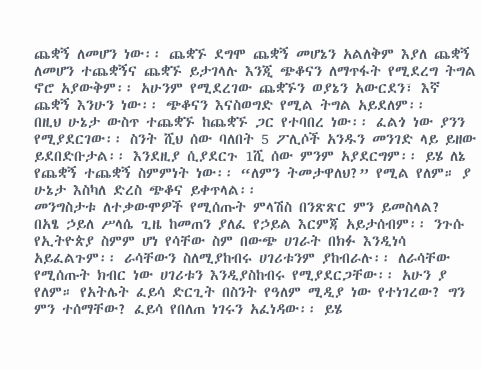ጨቋኝ ለመሆን ነው፡፡ ጨቋኙ ደግሞ ጨቋኝ መሆኔን አልለቅም እያለ ጨቋኝ ለመሆን ተጨቋኝና ጨቋኙ ይታገላሉ እንጂ ጭቆናን ለማጥፋት የሚደረግ ትግል ኖሮ አያውቅም፡፡ አሁንም የሚደረገው ጨቋኙን ወያኔን አውርደን፣ እኛ ጨቋኝ እንሁን ነው፡፡ ጭቆናን እናስወግድ የሚል ትግል አይደለም፡፡
በዚህ ሁኔታ ውስጥ ተጨቋኙ ከጨቋኙ ጋር የተባበረ ነው፡፡ ፈልጎ ነው ያንን የሚያደርገው፡፡ ስንት ሺህ ሰው ባለበት 5 ፖሊሶች አንዱን መንገድ ላይ ይዘው ይደበድቡታል፡፡ እንደዚያ ሲያደርጉ 1ሺ ሰው ምንም አያደርግም፡፡ ይሄ ለኔ የጨቋኝ ተጨቋኝ ስምምነት ነው፡፡ “ለምን ትመታዋለህ?” የሚል የለም። ያ ሁኔታ እስካለ ድረስ ጭቆና ይቀጥላል፡፡
መንግስታቱ ለተቃውሞዎች የሚሰጡት ምላሽስ በንጽጽር ምን ይመስላል?
በአፄ ኃይለ ሥላሴ ጊዜ ከመጠን ያለፈ የኃይል እርምጃ አይታሰብም፡፡ ንጉሱ የኢትዮጵያ ስምም ሆነ የሳቸው ስም በውጭ ሀገራት በክፉ እንዲነሳ አይፈልጉም፡፡ ራሳቸውን ስለሚያከብሩ ሀገሪቱንም ያከብራሉ፡፡ ለራሳቸው የሚሰጡት ክብር ነው ሀገሪቱን እንዲያስከብሩ የሚያደርጋቸው፡፡ አሁን ያ የለም። የአትሌት ፈይሳ ድርጊት በስንት የዓለም ሚዲያ ነው የተነገረው? ግን ምን ተሰማቸው? ፈይሳ የበለጠ ነገሩን አፈነዳው፡፡ ይሄ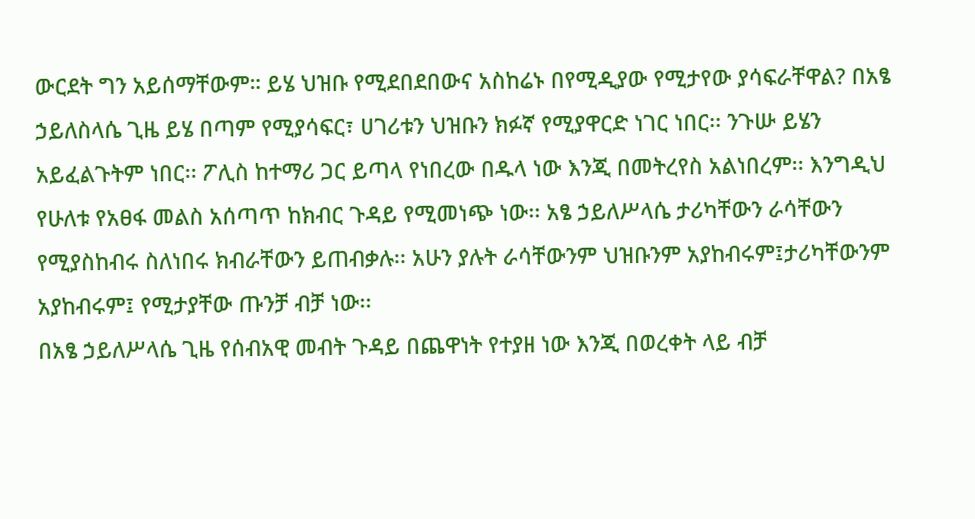ውርደት ግን አይሰማቸውም። ይሄ ህዝቡ የሚደበደበውና አስከሬኑ በየሚዲያው የሚታየው ያሳፍራቸዋል? በአፄ ኃይለስላሴ ጊዜ ይሄ በጣም የሚያሳፍር፣ ሀገሪቱን ህዝቡን ክፉኛ የሚያዋርድ ነገር ነበር፡፡ ንጉሡ ይሄን አይፈልጉትም ነበር፡፡ ፖሊስ ከተማሪ ጋር ይጣላ የነበረው በዱላ ነው እንጂ በመትረየስ አልነበረም፡፡ እንግዲህ የሁለቱ የአፀፋ መልስ አሰጣጥ ከክብር ጉዳይ የሚመነጭ ነው፡፡ አፄ ኃይለሥላሴ ታሪካቸውን ራሳቸውን የሚያስከብሩ ስለነበሩ ክብራቸውን ይጠብቃሉ፡፡ አሁን ያሉት ራሳቸውንም ህዝቡንም አያከብሩም፤ታሪካቸውንም አያከብሩም፤ የሚታያቸው ጡንቻ ብቻ ነው፡፡
በአፄ ኃይለሥላሴ ጊዜ የሰብአዊ መብት ጉዳይ በጨዋነት የተያዘ ነው እንጂ በወረቀት ላይ ብቻ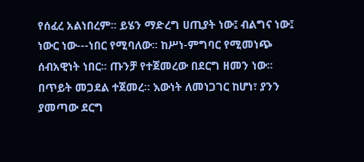የሰፈረ አልነበረም፡፡ ይሄን ማድረግ ሀጢያት ነው፤ ብልግና ነው፤ ነውር ነው---ነበር የሚባለው፡፡ ከሥነ-ምግባር የሚመነጭ ሰብአዊነት ነበር፡፡ ጡንቻ የተጀመረው በደርግ ዘመን ነው፡፡ በጥይት መጋደል ተጀመረ። እውነት ለመነጋገር ከሆነ፣ ያንን ያመጣው ደርግ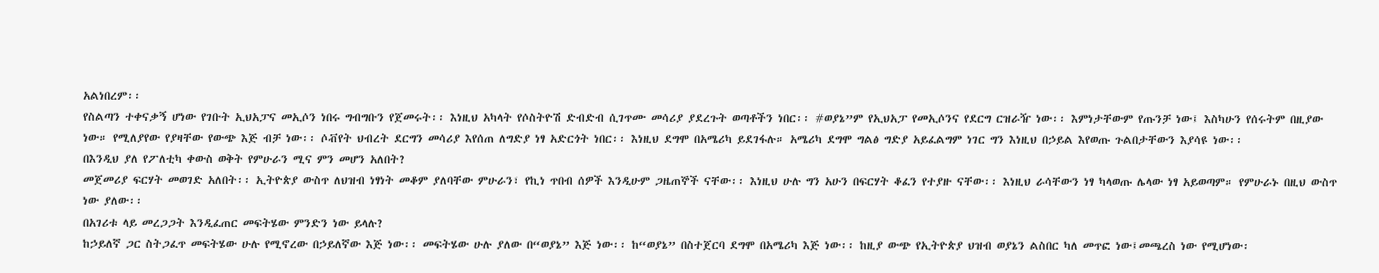አልነበረም፡፡
የስልጣን ተቀናቃኝ ሆነው የገቡት ኢህአፓና መኢሶን ነበሩ ግብግቡን የጀመሩት፡፡ እነዚህ አካላት የሶስትዮሽ ድብድብ ሲገጥሙ መሳሪያ ያደረጉት ወጣቶችን ነበር፡፡ #ወያኔ”ም የኢህአፓ የመኢሶንና የደርግ ርዝራዥ ነው፡፡ እምነታቸውም የጡንቻ ነው፤ እስካሁን የሰሩትም በዚያው ነው። የሚለያየው የያዛቸው የውጭ እጅ ብቻ ነው፡፡ ሶቭየት ህብረት ደርግን መሳሪያ እየሰጠ ለግድያ ነፃ አድርጎት ነበር፡፡ እነዚህ ደግሞ በአሜሪካ ይደገፋሉ። አሜሪካ ደግሞ ግልፅ ግድያ አይፈልግም ነገር ግን እነዚህ በኃይል እየወጡ ጉልበታቸውን እያሳዩ ነው፡፡
በእንዲህ ያለ የፖለቲካ ቀውስ ወቅት የምሁራን ሚና ምን መሆን አለበት?
መጀመሪያ ፍርሃት መወገድ አለበት፡፡ ኢትዮጵያ ውስጥ ለህዝብ ነፃነት መቆም ያለባቸው ምሁራን፣ የኪነ ጥበብ ሰዎች እንዲሁም ጋዜጠኞች ናቸው፡፡ እነዚህ ሁሉ ግን አሁን በፍርሃት ቆፈን የተያዙ ናቸው፡፡ እነዚህ ራሳቸውን ነፃ ካላወጡ ሌላው ነፃ አይወጣም። የምሁራኑ በዚህ ውስጥ ነው ያለው፡፡
በአገሪቱ ላይ መረጋጋት እንዲፈጠር መፍትሄው ምንድን ነው ይላሉ?
ከኃይለኛ ጋር ስትጋፈጥ መፍትሄው ሁሉ የሚኖረው በኃይለኛው እጅ ነው፡፡ መፍትሄው ሁሉ ያለው በ“ወያኔ” እጅ ነው፡፡ ከ“ወያኔ” በስተጀርባ ደግሞ በአሜሪካ እጅ ነው፡፡ ከዚያ ውጭ የኢትዮጵያ ህዝብ ወያኔን ልስበር ካለ መጥፎ ነው፤መጫረስ ነው የሚሆነው፡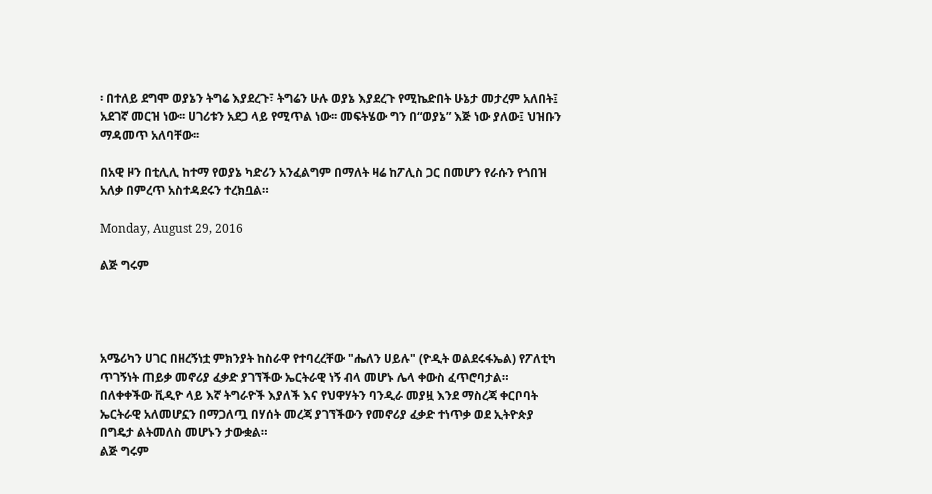፡ በተለይ ደግሞ ወያኔን ትግሬ እያደረጉ፣ ትግሬን ሁሉ ወያኔ እያደረጉ የሚኬድበት ሁኔታ መታረም አለበት፤ አደገኛ መርዝ ነው፡፡ ሀገሪቱን አደጋ ላይ የሚጥል ነው፡፡ መፍትሄው ግን በ“ወያኔ” እጅ ነው ያለው፤ ህዝቡን ማዳመጥ አለባቸው፡፡

በአዊ ዞን በቲሊሊ ከተማ የወያኔ ካድሪን አንፈልግም በማለት ዛሬ ከፖሊስ ጋር በመሆን የራሱን የጎበዝ አለቃ በምረጥ አስተዳደሩን ተረክቧል።

Monday, August 29, 2016

ልጅ ግሩም




አሜሪካን ሀገር በዘረኝነቷ ምክንያት ከስራዋ የተባረረቸው "ሔለን ሀይሉ" (ዮዲት ወልደሩፋኤል) የፖለቲካ ጥገኝነት ጠይቃ መኖሪያ ፈቃድ ያገኘችው ኤርትራዊ ነኝ ብላ መሆኑ ሌላ ቀውስ ፈጥሮባታል። በለቀቀችው ቪዲዮ ላይ እኛ ትግራዮች እያለች እና የህዋሃትን ባንዲራ መያዟ እንደ ማስረጃ ቀርቦባት ኤርትራዊ አለመሆኗን በማጋለጧ በሃሰት መረጃ ያገኘችውን የመኖሪያ ፈቃድ ተነጥቃ ወደ ኢትዮጵያ በግዴታ ልትመለስ መሆኑን ታውቋል።
ልጅ ግሩም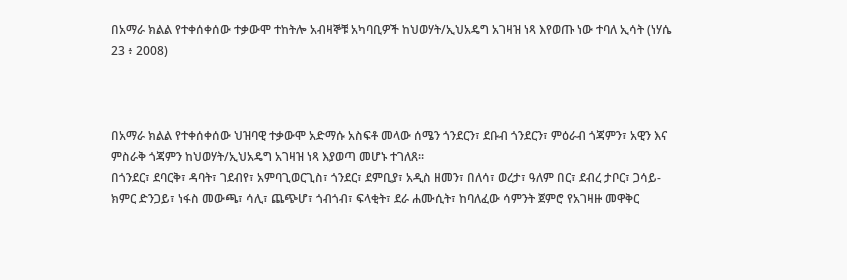በአማራ ክልል የተቀሰቀሰው ተቃውሞ ተከትሎ አብዛኞቹ አካባቢዎች ከህወሃት/ኢህአዴግ አገዛዝ ነጻ እየወጡ ነው ተባለ ኢሳት (ነሃሴ 23 ፥ 2008)



በአማራ ክልል የተቀሰቀሰው ህዝባዊ ተቃውሞ አድማሱ አስፍቶ መላው ሰሜን ጎንደርን፣ ደቡብ ጎንደርን፣ ምዕራብ ጎጃምን፣ አዊን እና ምስራቅ ጎጃምን ከህወሃት/ኢህአዴግ አገዛዝ ነጻ እያወጣ መሆኑ ተገለጸ።
በጎንደር፣ ደባርቅ፣ ዳባት፣ ገደብየ፣ አምባጊወርጊስ፣ ጎንደር፣ ደምቢያ፣ አዲስ ዘመን፣ በለሳ፣ ወረታ፣ ዓለም በር፣ ደብረ ታቦር፣ ጋሳይ- ክምር ድንጋይ፣ ነፋስ መውጫ፣ ሳሊ፣ ጨጭሆ፣ ጎብጎብ፣ ፍላቂት፣ ደራ ሐሙሲት፣ ከባለፈው ሳምንት ጀምሮ የአገዛዙ መዋቅር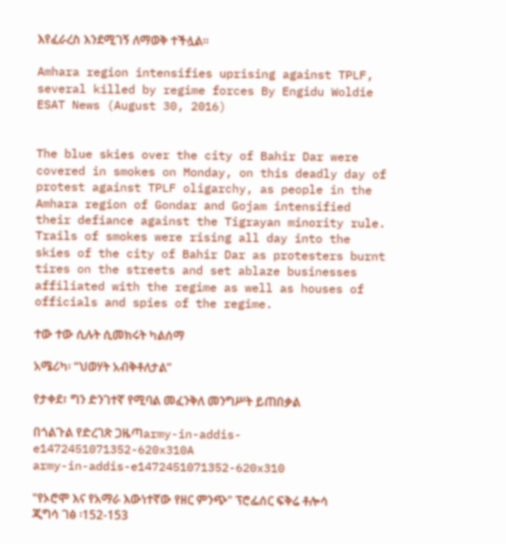እየፈራረስ እንደሚገኝ ለማወቅ ተችሏል።

Amhara region intensifies uprising against TPLF, several killed by regime forces By Engidu Woldie ESAT News (August 30, 2016)


The blue skies over the city of Bahir Dar were covered in smokes on Monday, on this deadly day of protest against TPLF oligarchy, as people in the Amhara region of Gondar and Gojam intensified their defiance against the Tigrayan minority rule. Trails of smokes were rising all day into the skies of the city of Bahir Dar as protesters burnt tires on the streets and set ablaze businesses affiliated with the regime as well as houses of officials and spies of the regime.

ተው ተው ሲሉት ሲመክሩት ካልሰማ

አሜሪካ፡ “ህወሃት አብቅቶለታል”

የታቀደ፣ ግን ድንገተኛ የሚባል መፈንቅለ መንግሥት ይጠበቃል

በጎልጉል የድረገጽ ጋዜጣarmy-in-addis-e1472451071352-620x310A
army-in-addis-e1472451071352-620x310

"የኦሮሞ እና የአማራ እውነተኛው የዘር ምንጭ" ፕሮፌሰር ፍቅሬ ቶሎሳ ጂግሳ ገፅ ፡152-153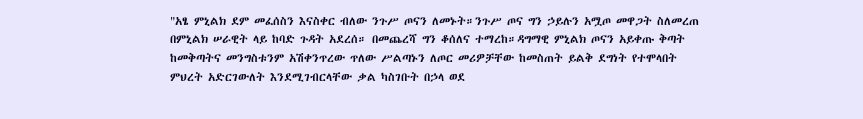"አፄ ምኒልክ ደም መፈሰስን እናስቀር ብለው ንጉሥ ጦናን ለመኑት።ንጉሥ ጦና ግን ኃይሉን አሟጦ መዋጋት ስለመረጠ በምኒልክ ሠራዊት ላይ ከባድ ጉዳት አደረሰ። በመጨረሻ ግን ቆሰለና ተማረከ።ዳግማዊ ምኒልክ ጦናን አይቀጡ ቅጣት ከመቅጣትና መንግስቱንም አሽቀንጥረው ጥለው ሥልጣኑን ለጦር መሪዎቻቸው ከመስጠት ይልቅ ደግነት የተሞላበት ምህረት አድርገውለት እንደሚገብርላቸው ቃል ካስገቡት በኃላ ወደ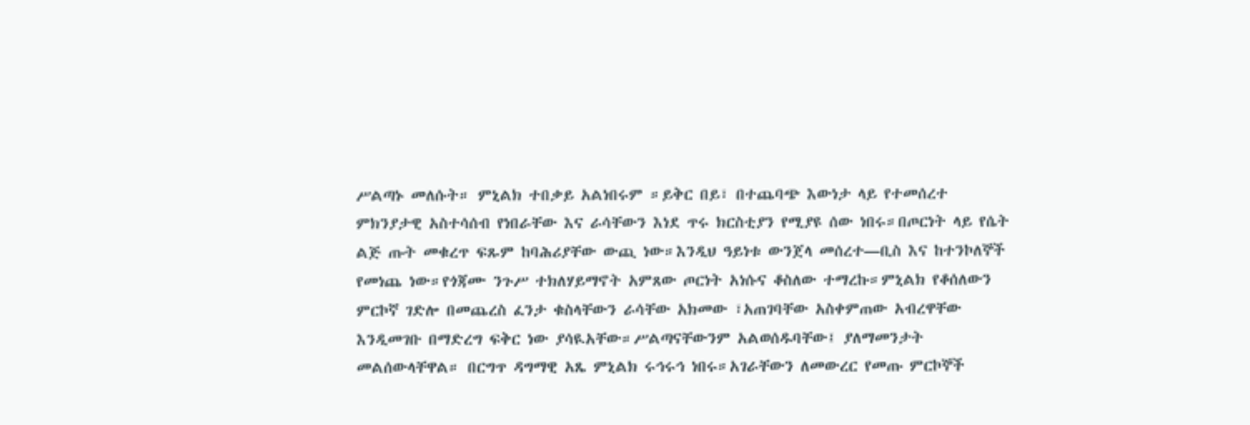ሥልጣኑ መለሱት። ምኒልክ ተበቃይ አልነበሩም ።ይቅር በይ፣ በተጨባጭ እውነታ ላይ የተመሰረተ ምክንያታዊ አስተሳሰብ የነበራቸው እና ራሳቸውን እነደ ጥሩ ክርስቲያን የሚያዩ ሰው ነበሩ።በጦርነት ላይ የሴት ልጅ ጡት መቁረጥ ፍጹም ከባሕሪያቸው ውጪ ነው።እንዲህ ዓይነቱ ውንጀላ መሰረተ―ቢስ እና ከተንኮለኞች የመነጨ ነው።የጎጃሙ ንጉሥ ተክለሃይማኖት አምጸው ጦርነት አነሱና ቆስለው ተማረኩ።ምኒልክ የቆሰለውን ምርኮኛ ገድሎ በመጨረስ ፈንታ ቁስላቸውን ራሳቸው አክመው ፣አጠገባቸው አስቀምጠው አብረዋቸው እንዲመገቡ በማድረግ ፍቅር ነው ያሳዪአቸው።ሥልጣናቸውንም አልወሰዱባቸው፤ ያለማመንታት መልሰውላቸዋል። በርግጥ ዳግማዊ አጼ ምኒልክ ሩኅሩኅ ነበሩ።አገራቸውን ለመውረር የመጡ ምርኮኞች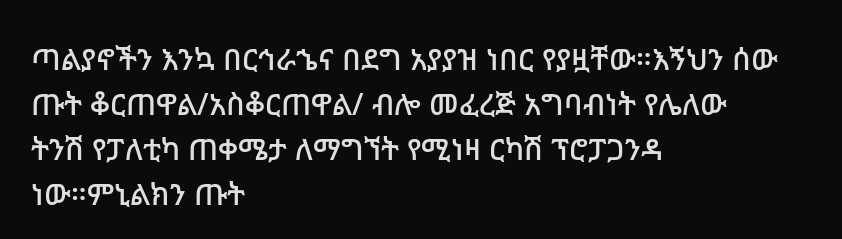ጣልያኖችን እንኳ በርኅራኄና በደግ አያያዝ ነበር የያዟቸው።እኝህን ሰው ጡት ቆርጠዋል/አስቆርጠዋል/ ብሎ መፈረጅ አግባብነት የሌለው ትንሽ የፓለቲካ ጠቀሜታ ለማግኘት የሚነዛ ርካሽ ፕሮፓጋንዳ ነው።ምኒልክን ጡት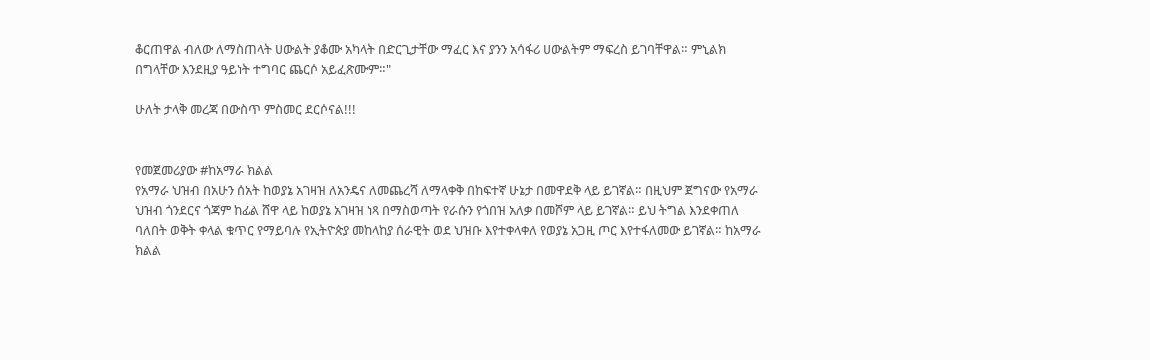ቆርጠዋል ብለው ለማስጠላት ሀውልት ያቆሙ አካላት በድርጊታቸው ማፈር እና ያንን አሳፋሪ ሀውልትም ማፍረስ ይገባቸዋል። ምኒልክ በግላቸው እንደዚያ ዓይነት ተግባር ጨርሶ አይፈጽሙም።"

ሁለት ታላቅ መረጃ በውስጥ ምስመር ደርሶናል!!!


የመጀመሪያው #ከአማራ ክልል
የአማራ ህዝብ በአሁን ሰአት ከወያኔ አገዛዝ ለአንዴና ለመጨረሻ ለማላቀቅ በከፍተኛ ሁኔታ በመዋደቅ ላይ ይገኛል። በዚህም ጀግናው የአማራ ህዝብ ጎንደርና ጎጃም ከፊል ሸዋ ላይ ከወያኔ አገዛዝ ነጻ በማስወጣት የራሱን የጎበዝ አለቃ በመሾም ላይ ይገኛል። ይህ ትግል እንደቀጠለ ባለበት ወቅት ቀላል ቁጥር የማይባሉ የኢትዮጵያ መከላከያ ሰራዊት ወደ ህዝቡ እየተቀላቀለ የወያኔ አጋዚ ጦር እየተፋለመው ይገኛል። ከአማራ ክልል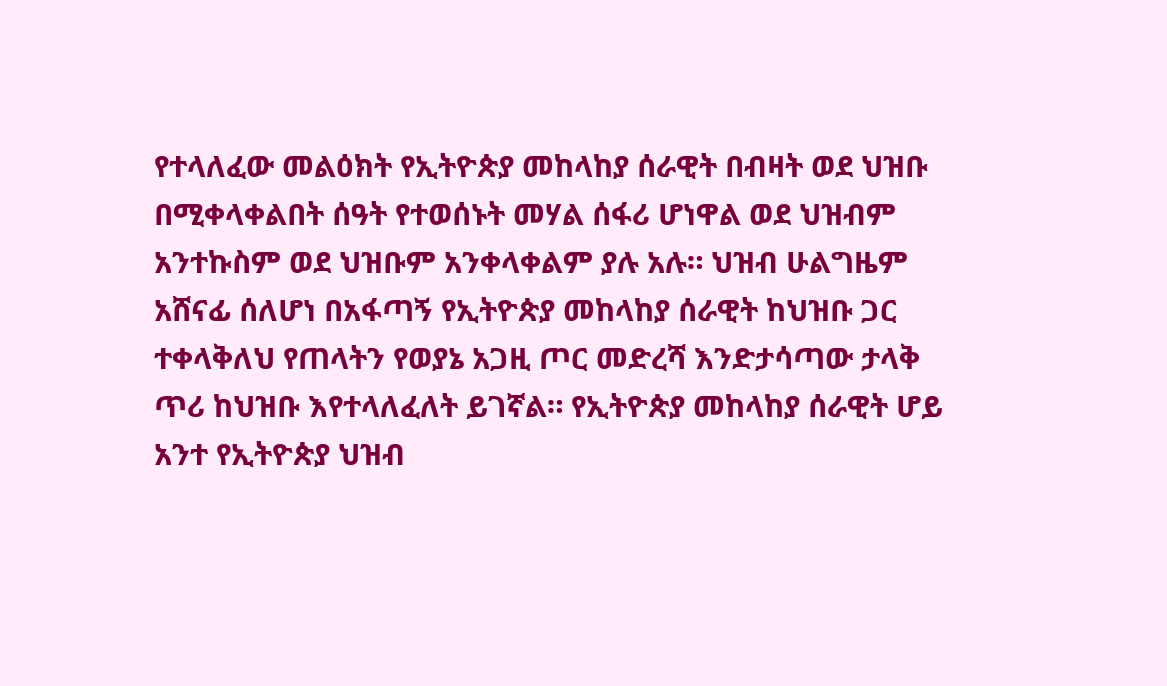የተላለፈው መልዕክት የኢትዮጵያ መከላከያ ሰራዊት በብዛት ወደ ህዝቡ በሚቀላቀልበት ሰዓት የተወሰኑት መሃል ሰፋሪ ሆነዋል ወደ ህዝብም አንተኩስም ወደ ህዝቡም አንቀላቀልም ያሉ አሉ። ህዝብ ሁልግዜም አሸናፊ ሰለሆነ በአፋጣኝ የኢትዮጵያ መከላከያ ሰራዊት ከህዝቡ ጋር ተቀላቅለህ የጠላትን የወያኔ አጋዚ ጦር መድረሻ እንድታሳጣው ታላቅ ጥሪ ከህዝቡ እየተላለፈለት ይገኛል። የኢትዮጵያ መከላከያ ሰራዊት ሆይ አንተ የኢትዮጵያ ህዝብ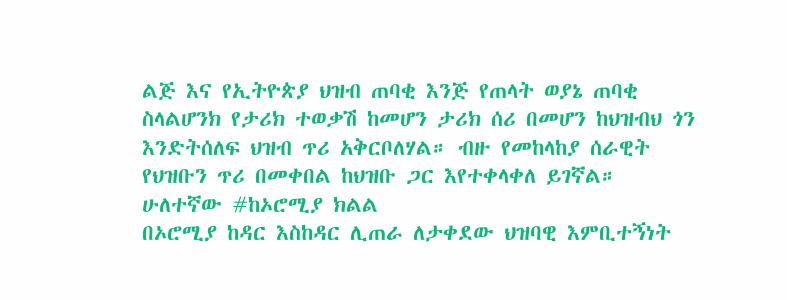ልጅ እና የኢትዮጵያ ህዝብ ጠባቂ እንጅ የጠላት ወያኔ ጠባቂ ስላልሆንክ የታሪክ ተወቃሽ ከመሆን ታሪክ ሰሪ በመሆን ከህዝብህ ጎን እንድትሰለፍ ህዝብ ጥሪ አቅርቦለሃል። ብዙ የመከላከያ ሰራዊት የህዝቡን ጥሪ በመቀበል ከህዝቡ ጋር እየተቀላቀለ ይገኛል።
ሁለተኛው #ከኦሮሚያ ክልል
በኦሮሚያ ከዳር እስከዳር ሊጠራ ለታቀደው ህዝባዊ እምቢተኝነት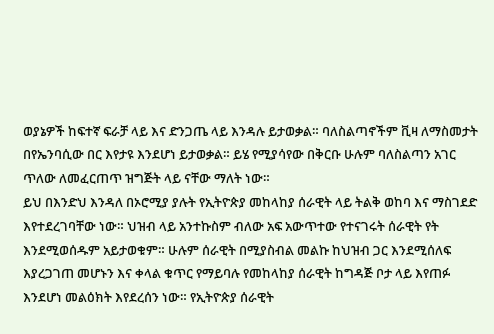ወያኔዎች ከፍተኛ ፍራቻ ላይ እና ድንጋጤ ላይ እንዳሉ ይታወቃል። ባለስልጣኖችም ቪዛ ለማስመታት በየኤንባሲው በር እየታዩ እንደሆነ ይታወቃል። ይሄ የሚያሳየው በቅርቡ ሁሉም ባለስልጣን አገር ጥለው ለመፈርጠጥ ዝግጅት ላይ ናቸው ማለት ነው።
ይህ በእንድህ እንዳለ በኦሮሚያ ያሉት የኢትዮጵያ መከላከያ ሰራዊት ላይ ትልቅ ወከባ እና ማስገደድ እየተደረገባቸው ነው። ህዝብ ላይ አንተኩስም ብለው አፍ አውጥተው የተናገሩት ሰራዊት የት እንደሚወሰዱም አይታወቁም። ሁሉም ሰራዊት በሚያስብል መልኩ ከህዝብ ጋር እንደሚሰለፍ እያረጋገጠ መሆኑን እና ቀላል ቁጥር የማይባሉ የመከላከያ ሰራዊት ከግዳጅ ቦታ ላይ እየጠፉ እንደሆነ መልዕክት እየደረሰን ነው። የኢትዮጵያ ሰራዊት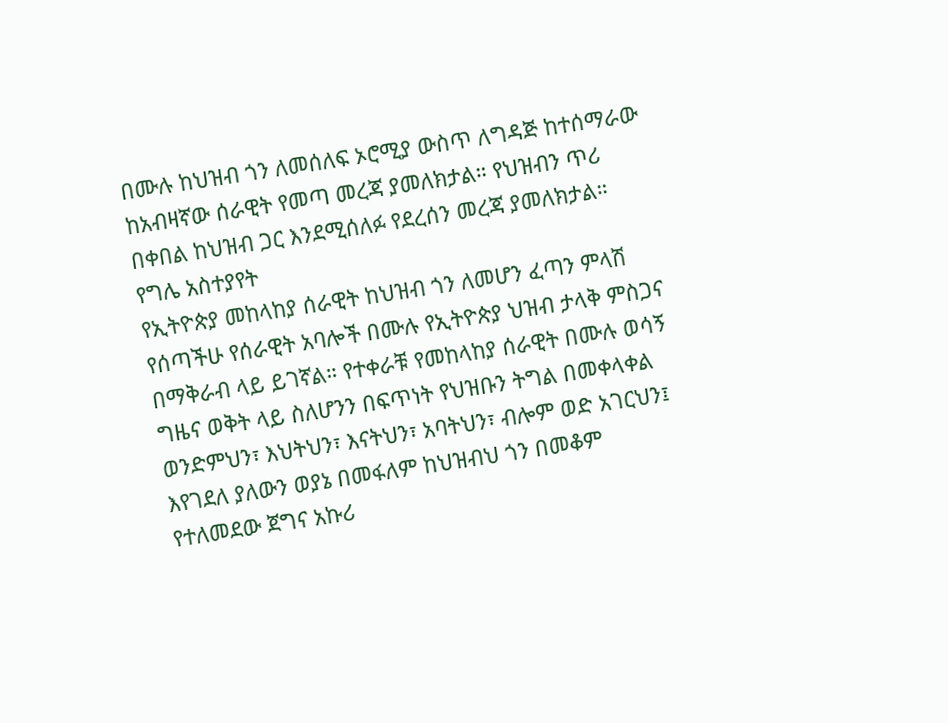በሙሉ ከህዝብ ጎን ለመሰለፍ ኦሮሚያ ውስጥ ለግዳጅ ከተሰማራው ከአብዛኛው ሰራዊት የመጣ መረጃ ያመለክታል። የህዝብን ጥሪ በቀበል ከህዝብ ጋር እንደሚሰለፉ የደረሰን መረጃ ያመለክታል።
የግሌ አስተያየት
የኢትዮጵያ መከላከያ ሰራዊት ከህዝብ ጎን ለመሆን ፈጣን ምላሽ የሰጣችሁ የሰራዊት አባሎች በሙሉ የኢትዮጵያ ህዝብ ታላቅ ምስጋና በማቅራብ ላይ ይገኛል። የተቀራቹ የመከላከያ ሰራዊት በሙሉ ወሳኝ ግዜና ወቅት ላይ ስለሆንን በፍጥነት የህዝቡን ትግል በመቀላቀል ወንድምህን፣ እህትህን፣ እናትህን፣ አባትህን፣ ብሎም ወድ አገርህን፤ እየገደለ ያለውን ወያኔ በመፋለም ከህዝብህ ጎን በመቆም የተለመደው ጀግና አኩሪ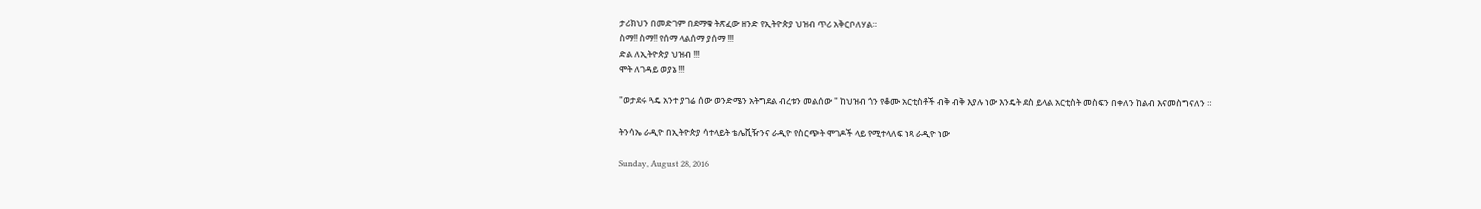ታሪክህን በመድገም በደማቁ ትጽፈው ዘንድ የኢትዮጵያ ህዝብ ጥሪ አቅርቦለሃል።
ስማ!! ስማ!! የሰማ ላልሰማ ያሰማ !!!
ድል ለኢትዮጵያ ህዝብ !!!
ሞት ለገዳይ ወያኔ !!!

"ወታደሩ ጓዴ አንተ ያገሬ ሰው ወንድሜን አትግደል ብረቱን መልሰው " ከህዝብ ጎን የቆሙ አርቲስቶች ብቅ ብቅ እያሉ ነው እንዴት ደስ ይላል አርቲስት መስፍን በቀለን ከልብ እናመስግናለን ።

ትንሳኤ ራዲዮ በኢትዮጵያ ሳተላይት ቴሌቪዥንና ራዲዮ የስርጭት ሞገዶች ላይ የሚተላለፍ ነጻ ራዲዮ ነው

Sunday, August 28, 2016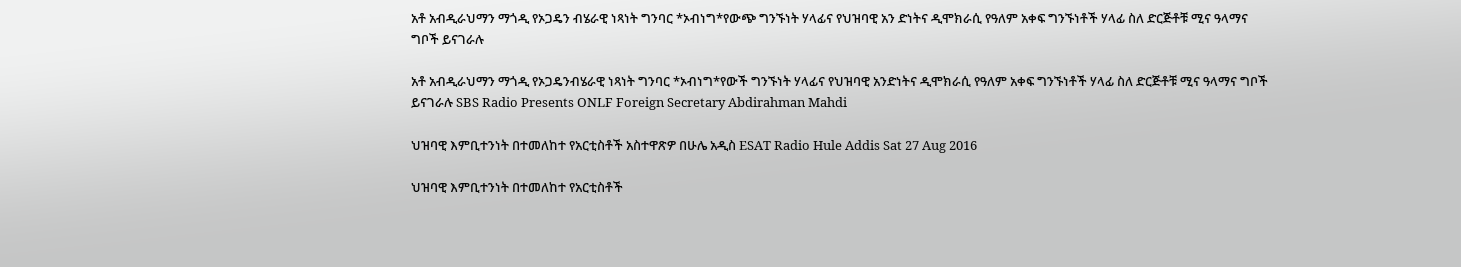አቶ አብዲራህማን ማጎዲ የኦጋዴን ብሄራዊ ነጻነት ግንባር *ኦብነግ*የውጭ ግንኙነት ሃላፊና የህዝባዊ አን ድነትና ዲሞክራሲ የዓለም አቀፍ ግንኙነቶች ሃላፊ ስለ ድርጅቶቹ ሚና ዓላማና ግቦች ይናገራሉ

አቶ አብዲራህማን ማጎዲ የኦጋዴንብሄራዊ ነጻነት ግንባር *ኦብነግ*የውች ግንኙነት ሃላፊና የህዝባዊ አንድነትና ዲሞክራሲ የዓለም አቀፍ ግንኙነቶች ሃላፊ ስለ ድርጅቶቹ ሚና ዓላማና ግቦች ይናገራሉ SBS Radio Presents ONLF Foreign Secretary Abdirahman Mahdi

ህዝባዊ እምቢተንነት በተመለከተ የአርቲስቶች አስተዋጽዎ በሁሌ አዲስ ESAT Radio Hule Addis Sat 27 Aug 2016

ህዝባዊ እምቢተንነት በተመለከተ የአርቲስቶች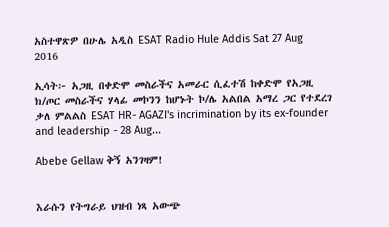አስተዋጽዎ በሁሌ አዲስ ESAT Radio Hule Addis Sat 27 Aug 2016

ኢሳት፦ አጋዚ በቀድሞ መስራችና አመራር ሲፈተሽ ከቀድሞ የአጋዚ ክ/ጦር መስራችና ሃላፊ መኮንን ከሆኑት ኮ/ሌ አልበል አማረ ጋር የተደረገ ቃለ ምልልስ ESAT HR- AGAZI's incrimination by its ex-founder and leadership - 28 Aug...

Abebe Gellaw ቅኝ አንገዛም!


እራሱን የትግራይ ህዝብ ነጻ አውጭ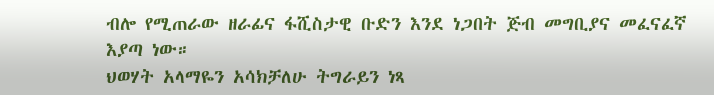ብሎ የሚጠራው ዘራፊና ፋሺስታዊ ቡድን እንደ ነጋበት ጅብ መግቢያና መፈናፈኛ እያጣ ነው።
ህወሃት አላማዬን አሳክቻለሁ ትግራይን ነጻ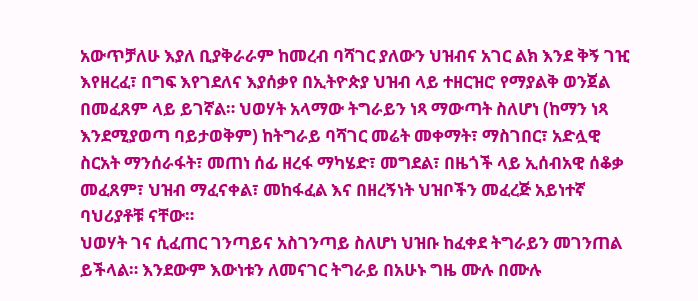አውጥቻለሁ እያለ ቢያቅራራም ከመረብ ባሻገር ያለውን ህዝብና አገር ልክ እንደ ቅኝ ገዢ እየዘረፈ፣ በግፍ እየገደለና እያሰቃየ በኢትዮጵያ ህዝብ ላይ ተዘርዝሮ የማያልቅ ወንጀል በመፈጸም ላይ ይገኛል። ህወሃት አላማው ትግራይን ነጻ ማውጣት ስለሆነ (ከማን ነጻ እንደሚያወጣ ባይታወቅም) ከትግራይ ባሻገር መሬት መቀማት፣ ማስገበር፣ አድሏዊ ስርአት ማንሰራፋት፣ መጠነ ሰፊ ዘረፋ ማካሄድ፣ መግደል፣ በዜጎች ላይ ኢሰብአዊ ሰቆቃ መፈጸም፣ ህዝብ ማፈናቀል፣ መከፋፈል እና በዘረኝነት ህዝቦችን መፈረጅ አይነተኛ ባህሪያቶቹ ናቸው።
ህወሃት ገና ሲፈጠር ገንጣይና አስገንጣይ ስለሆነ ህዝቡ ከፈቀደ ትግራይን መገንጠል ይችላል። እንደውም እውነቱን ለመናገር ትግራይ በአሁኑ ግዜ ሙሉ በሙሉ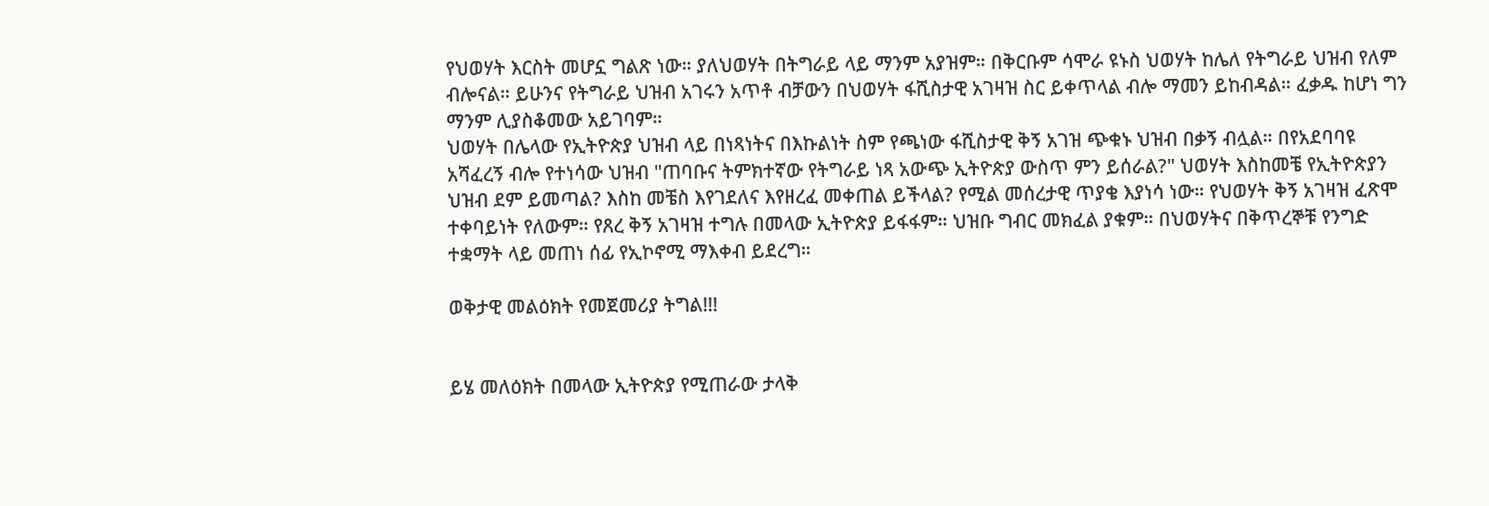የህወሃት እርስት መሆኗ ግልጽ ነው። ያለህወሃት በትግራይ ላይ ማንም አያዝም። በቅርቡም ሳሞራ ዩኑስ ህወሃት ከሌለ የትግራይ ህዝብ የለም ብሎናል። ይሁንና የትግራይ ህዝብ አገሩን አጥቶ ብቻውን በህወሃት ፋሺስታዊ አገዛዝ ስር ይቀጥላል ብሎ ማመን ይከብዳል። ፈቃዱ ከሆነ ግን ማንም ሊያስቆመው አይገባም።
ህወሃት በሌላው የኢትዮጵያ ህዝብ ላይ በነጻነትና በእኩልነት ስም የጫነው ፋሺስታዊ ቅኝ አገዝ ጭቁኑ ህዝብ በቃኝ ብሏል። በየአደባባዩ አሻፈረኝ ብሎ የተነሳው ህዝብ "ጠባቡና ትምክተኛው የትግራይ ነጻ አውጭ ኢትዮጵያ ውስጥ ምን ይሰራል?" ህወሃት እስከመቼ የኢትዮጵያን ህዝብ ደም ይመጣል? እስከ መቼስ እየገደለና እየዘረፈ መቀጠል ይችላል? የሚል መሰረታዊ ጥያቄ እያነሳ ነው። የህወሃት ቅኝ አገዛዝ ፈጽሞ ተቀባይነት የለውም። የጸረ ቅኝ አገዛዝ ተግሉ በመላው ኢትዮጵያ ይፋፋም። ህዝቡ ግብር መክፈል ያቁም። በህወሃትና በቅጥረኞቹ የንግድ ተቋማት ላይ መጠነ ሰፊ የኢኮኖሚ ማእቀብ ይደረግ።

ወቅታዊ መልዕክት የመጀመሪያ ትግል!!!


ይሄ መለዕክት በመላው ኢትዮጵያ የሚጠራው ታላቅ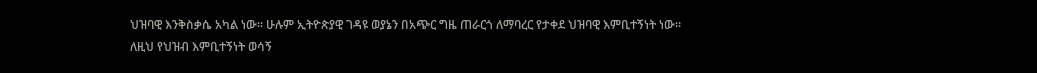ህዝባዊ እንቅስቃሴ አካል ነው። ሁሉም ኢትዮጵያዊ ገዳዩ ወያኔን በአጭር ግዜ ጠራርጎ ለማባረር የታቀደ ህዝባዊ እምቢተኝነት ነው።
ለዚህ የህዝብ እምቢተኝነት ወሳኝ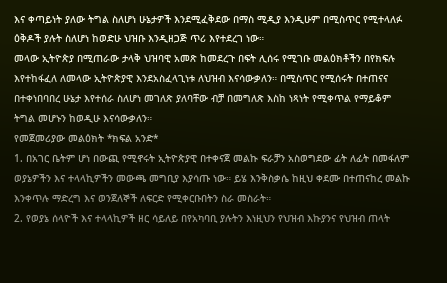እና ቀጣይነት ያለው ትግል ስለሆነ ሁኔታዎች እንደሚፈቅደው በማስ ሚዲያ እንዲሁም በሚስጥር የሚተላለፉ ዕቅዶች ያሉት ስለሆነ ከወድሁ ህዝቡ እንዲዘጋጅ ጥሪ እየተደረገ ነው።
መላው ኢትዮጵያ በሚጠራው ታላቅ ህዝባዊ አመጽ ከመደረጉ በፍት ሊሰሩ የሚገቡ መልዕክቶችን በየክፍሉ እየተከፋፈለ ለመላው ኢትዮጵያዊ እንደአስፈላጊነቱ ለህዝብ እናሳውቃለን። በሚስጥር የሚሰሩት በተጠናና በተቀነበባበረ ሁኔታ እየተሰራ ስለሆነ መገለጽ ያለባቸው ብቻ በመግለጽ እስከ ነጻነት የሚቀጥል የማይቆም ትግል መሆኑን ከወዲሁ እናሳውቃለን።
የመጀመሪያው መልዕክት *ክፍል አንድ*
1. በአገር ቤትም ሆነ በውጪ የሚኖሩት ኢትዮጵያዊ በተቀናጀ መልኩ ፍራቻን አስወግደው ፊት ለፊት በመፋለም ወያኔዎችን እና ተላላኪዎችን መውጫ መግቢያ እያሳጡ ነው። ይሄ እንቅስቃሴ ከዚህ ቀደሙ በተጠናከረ መልኩ እንቀጥሉ ማድረግ እና ወንጀለኞች ለፍርድ የሚቀርቡበትን ስራ መስራት።
2. የወያኔ ሰላዮች እና ተላላኪዎች ዘር ሳይለይ በየአካባቢ ያሉትን እነዚህን የህዝብ እኩያንና የህዝብ ጠላት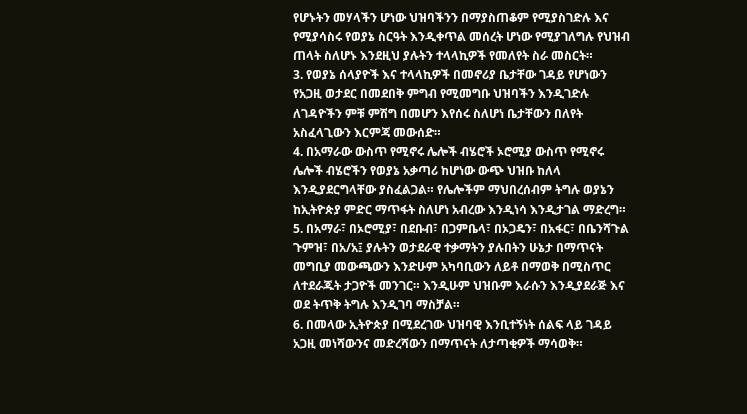የሆኑትን መሃላችን ሆነው ህዝባችንን በማያስጠቆም የሚያስገድሉ እና የሚያሳስሩ የወያኔ ስርዓት እንዲቀጥል መሰረት ሆነው የሚያገለግሉ የህዝብ ጠላት ስለሆኑ እንደዚህ ያሉትን ተላላኪዎች የመለየት ስራ መስርት።
3. የወያኔ ሰላያዮች እና ተላላኪዎች በመኖሪያ ቤታቸው ገዳይ የሆነውን የአጋዚ ወታደር በመደበቅ ምግብ የሚመግቡ ህዝባችን እንዲገድሉ ለገዳዮችን ምቹ ምሽግ በመሆን እየሰሩ ስለሆነ ቤታቸውን በለየት አስፈላጊውን እርምጃ መውሰድ።
4. በአማራው ውስጥ የሚኖሩ ሌሎች ብሄሮች ኦሮሚያ ውስጥ የሚኖሩ ሌሎች ብሄሮችን የወያኔ አቃጣሪ ከሆነው ውጭ ህዝቡ ከለላ እንዲያደርግላቸው ያስፈልጋል። የሌሎችም ማህበረሰብም ትግሉ ወያኔን ከኢትዮጵያ ምድር ማጥፋት ስለሆነ አብረው እንዲነሳ እንዲታገል ማድረግ።
5. በአማራ፣ በኦሮሚያ፣ በደቡብ፣ በጋምቤላ፣ በኦጋዴን፣ በአፋር፣ በቤንሻጉል ጉምዝ፣ በአ/አ፤ ያሉትን ወታደራዊ ተቃማትን ያሉበትን ሁኔታ በማጥናት መግቢያ መውጫውን እንድሁም አካባቢውን ለይቶ በማወቅ በሚስጥር ለተደራጁት ታጋዮች መንገር። እንዲሁም ህዝቡም እራሱን እንዲያደራጅ እና ወደ ትጥቅ ትግሉ እንዲገባ ማስቻል።
6. በመላው ኢትዮጵያ በሚደረገው ህዝባዊ እንቢተኝነት ሰልፍ ላይ ገዳይ አጋዚ መነሻውንና መድረሻውን በማጥናት ለታጣቂዎች ማሳወቅ።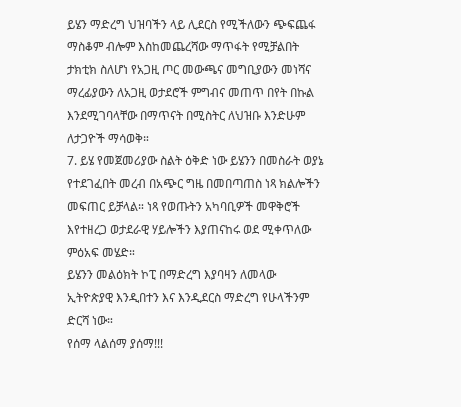ይሄን ማድረግ ህዝባችን ላይ ሊደርስ የሚችለውን ጭፍጨፋ ማስቆም ብሎም እስከመጨረሻው ማጥፋት የሚቻልበት ታክቲክ ስለሆነ የአጋዚ ጦር መውጫና መግቢያውን መነሻና ማረፊያውን ለአጋዚ ወታደሮች ምግብና መጠጥ በየት በኩል እንደሚገባላቸው በማጥናት በሚስትር ለህዝቡ እንድሁም ለታጋዮች ማሳወቅ።
7. ይሄ የመጀመሪያው ስልት ዕቅድ ነው ይሄንን በመስራት ወያኔ የተደገፈበት መረብ በአጭር ግዜ በመበጣጠስ ነጻ ክልሎችን መፍጠር ይቻላል። ነጻ የወጡትን አካባቢዎች መዋቅሮች እየተዘረጋ ወታደራዊ ሃይሎችን እያጠናከሩ ወደ ሚቀጥለው ምዕአፍ መሄድ።
ይሄንን መልዕክት ኮፒ በማድረግ እያባዛን ለመላው ኢትዮጵያዊ እንዲበተን እና እንዲደርስ ማድረግ የሁላችንም ድርሻ ነው።
የሰማ ላልሰማ ያሰማ!!!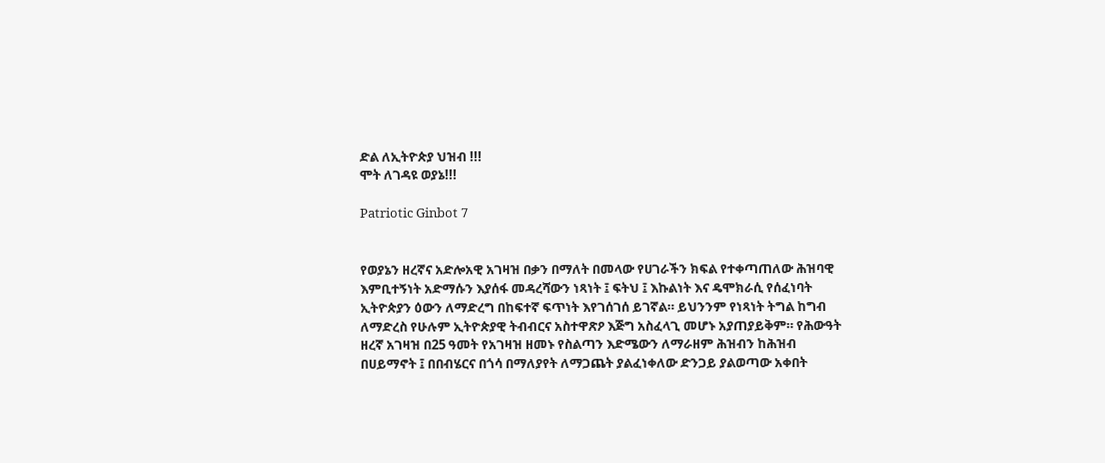ድል ለኢትዮጵያ ህዝብ !!!
ሞት ለገዳዩ ወያኔ!!!

Patriotic Ginbot 7


የወያኔን ዘረኛና አድሎአዊ አገዛዝ በቃን በማለት በመላው የሀገራችን ክፍል የተቀጣጠለው ሕዝባዊ እምቢተኝነት አድማሱን እያሰፋ መዳረሻውን ነጻነት ፤ ፍትህ ፤ እኩልነት እና ዴሞክራሲ የሰፈነባት ኢትዮጵያን ዕውን ለማድረግ በከፍተኛ ፍጥነት እየገሰገሰ ይገኛል። ይህንንም የነጻነት ትግል ከግብ ለማድረስ የሁሉም ኢትዮጵያዊ ትብብርና አስተዋጽዖ እጅግ አስፈላጊ መሆኑ አያጠያይቅም። የሕውዓት ዘረኛ አገዛዝ በ25 ዓመት የአገዛዝ ዘመኑ የስልጣን እድሜውን ለማራዘም ሕዝብን ከሕዝብ በሀይማኖት ፤ በበብሄርና በጎሳ በማለያየት ለማጋጨት ያልፈነቀለው ድንጋይ ያልወጣው አቀበት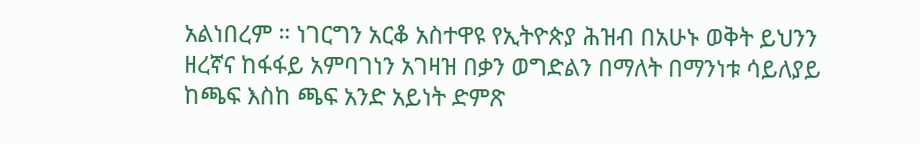አልነበረም ። ነገርግን አርቆ አስተዋዩ የኢትዮጵያ ሕዝብ በአሁኑ ወቅት ይህንን ዘረኛና ከፋፋይ አምባገነን አገዛዝ በቃን ወግድልን በማለት በማንነቱ ሳይለያይ ከጫፍ እስከ ጫፍ አንድ አይነት ድምጽ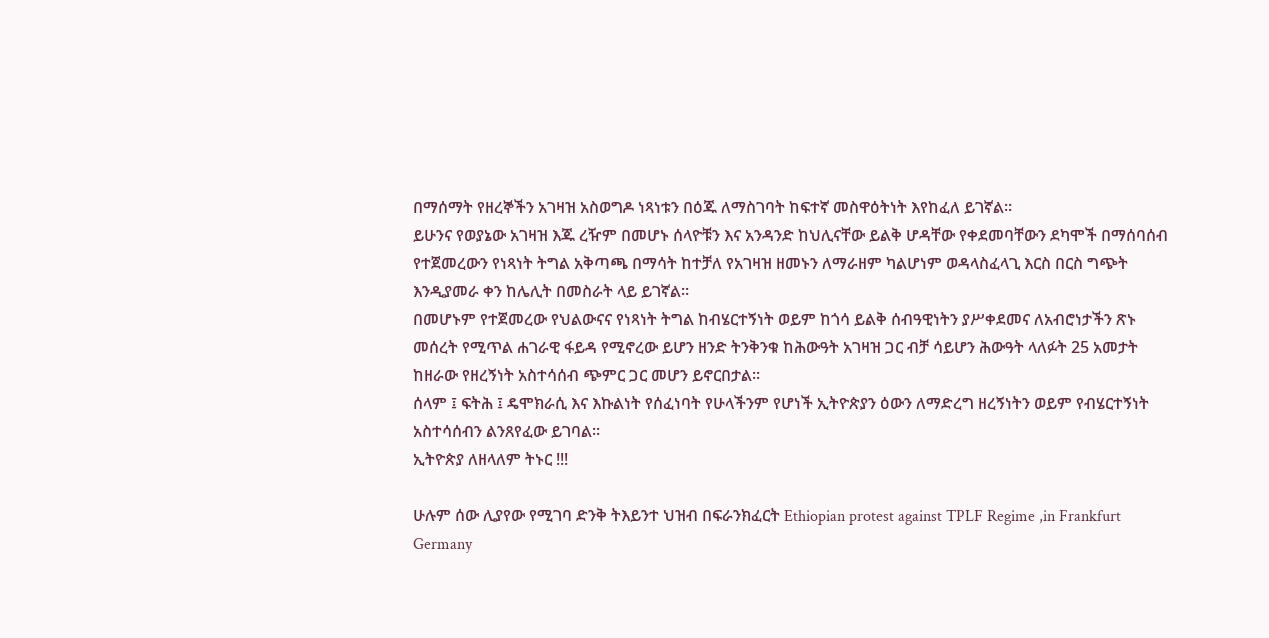በማሰማት የዘረኞችን አገዛዝ አስወግዶ ነጻነቱን በዕጁ ለማስገባት ከፍተኛ መስዋዕትነት እየከፈለ ይገኛል።
ይሁንና የወያኔው አገዛዝ እጁ ረዥም በመሆኑ ሰላዮቹን እና አንዳንድ ከህሊናቸው ይልቅ ሆዳቸው የቀደመባቸውን ደካሞች በማሰባሰብ የተጀመረውን የነጻነት ትግል አቅጣጫ በማሳት ከተቻለ የአገዛዝ ዘመኑን ለማራዘም ካልሆነም ወዳላስፈላጊ እርስ በርስ ግጭት እንዲያመራ ቀን ከሌሊት በመስራት ላይ ይገኛል።
በመሆኑም የተጀመረው የህልውናና የነጻነት ትግል ከብሄርተኝነት ወይም ከጎሳ ይልቅ ሰብዓዊነትን ያሥቀደመና ለአብሮነታችን ጽኑ መሰረት የሚጥል ሐገራዊ ፋይዳ የሚኖረው ይሆን ዘንድ ትንቅንቁ ከሕውዓት አገዛዝ ጋር ብቻ ሳይሆን ሕውዓት ላለፉት 25 አመታት ከዘራው የዘረኝነት አስተሳሰብ ጭምር ጋር መሆን ይኖርበታል።
ሰላም ፤ ፍትሕ ፤ ዴሞክራሲ እና እኩልነት የሰፈነባት የሁላችንም የሆነች ኢትዮጵያን ዕውን ለማድረግ ዘረኝነትን ወይም የብሄርተኝነት አስተሳሰብን ልንጸየፈው ይገባል።
ኢትዮጵያ ለዘላለም ትኑር !!!

ሁሉም ሰው ሊያየው የሚገባ ድንቅ ትእይንተ ህዝብ በፍራንክፈርት Ethiopian protest against TPLF Regime ,in Frankfurt Germany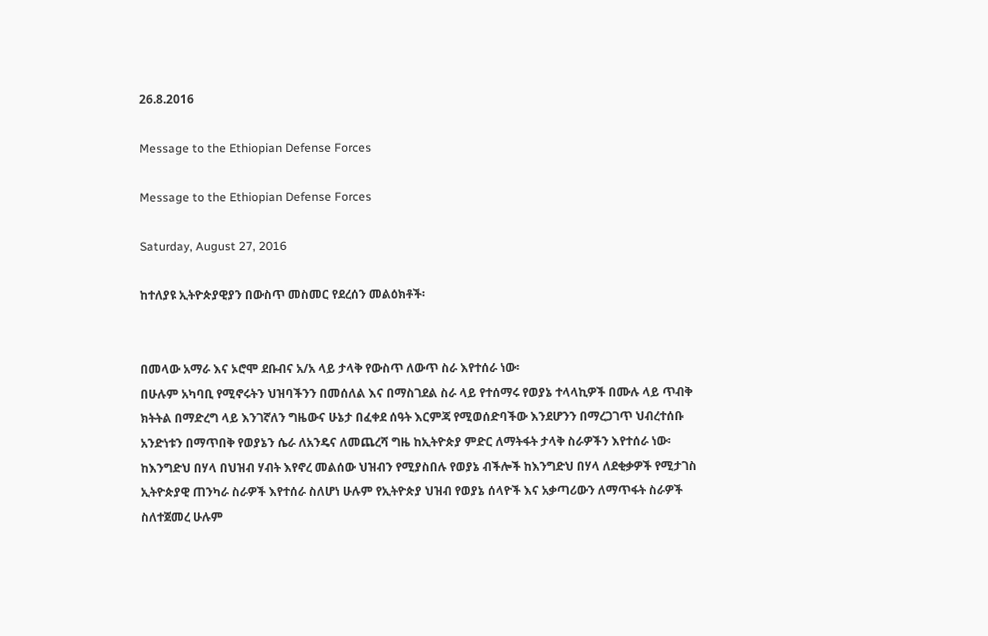26.8.2016

Message to the Ethiopian Defense Forces

Message to the Ethiopian Defense Forces

Saturday, August 27, 2016

ከተለያዩ ኢትዮጵያዊያን በውስጥ መስመር የደረሰን መልዕክቶች፡


በመላው አማራ እና ኦሮሞ ደቡብና አ/አ ላይ ታላቅ የውስጥ ለውጥ ስራ እየተሰራ ነው፡
በሁሉም አካባቢ የሚኖሩትን ህዝባችንን በመሰለል እና በማስገደል ስራ ላይ የተሰማሩ የወያኔ ተላላኪዎች በሙሉ ላይ ጥብቅ ክትትል በማድረግ ላይ እንገኛለን ግዜውና ሁኔታ በፈቀደ ሰዓት እርምጃ የሚወሰድባችው እንደሆንን በማረጋገጥ ህብረተሰቡ አንድነቱን በማጥበቅ የወያኔን ሴራ ለአንዴና ለመጨረሻ ግዜ ከኢትዮጵያ ምድር ለማትፋት ታላቅ ስራዎችን እየተሰራ ነው፡ ከእንግድህ በሃላ በህዝብ ሃብት እየኖረ መልሰው ህዝብን የሚያስበሉ የወያኔ ብችሎች ከእንግድህ በሃላ ለደቂቃዎች የሚታገስ ኢትዮጵያዊ ጠንካራ ስራዎች እየተሰራ ስለሆነ ሁሉም የኢትዮጵያ ህዝብ የወያኔ ሰላዮች እና አቃጣሪውን ለማጥፋት ስራዎች ስለተጀመረ ሁሉም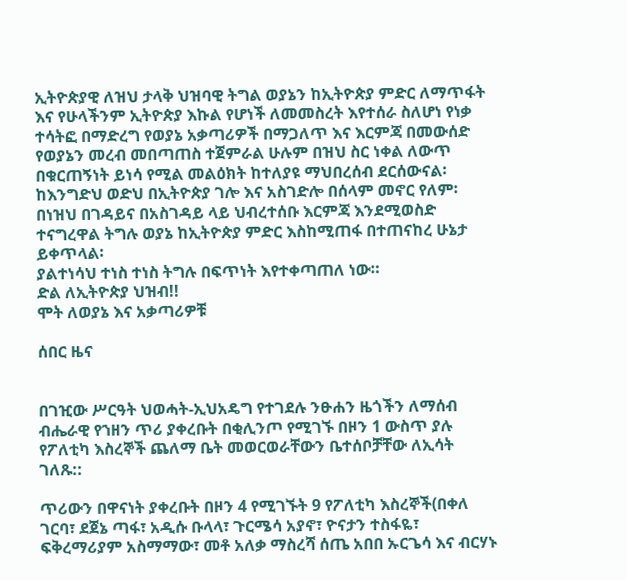ኢትዮጵያዊ ለዝህ ታላቅ ህዝባዊ ትግል ወያኔን ከኢትዮጵያ ምድር ለማጥፋት እና የሁላችንም ኢትዮጵያ እኩል የሆነች ለመመስረት እየተሰራ ስለሆነ የነቃ ተሳትፎ በማድረግ የወያኔ አቃጣሪዎች በማጋለጥ እና እርምጃ በመውሰድ የወያኔን መረብ መበጣጠስ ተጀምራል ሁሉም በዝህ ስር ነቀል ለውጥ በቁርጠኝነት ይነሳ የሚል መልዕክት ከተለያዩ ማህበረሰብ ደርሰውናል፡
ከእንግድህ ወድህ በኢትዮጵያ ገሎ እና አስገድሎ በሰላም መኖር የለም፡ በነዝህ በገዳይና በአስገዳይ ላይ ህብረተሰቡ እርምጃ እንደሚወስድ ተናግረዋል ትግሉ ወያኔ ከኢትዮጵያ ምድር እስከሚጠፋ በተጠናከረ ሁኔታ ይቀጥላል፡
ያልተነሳህ ተነስ ተነስ ትግሉ በፍጥነት እየተቀጣጠለ ነው።
ድል ለኢትዮጵያ ህዝብ!!
ሞት ለወያኔ እና አቃጣሪዎቹ

ሰበር ዜና


በገዢው ሥርዓት ህወሓት-ኢህአዴግ የተገደሉ ንፁሐን ዜጎችን ለማሰብ ብሔራዊ የኀዘን ጥሪ ያቀረቡት በቂሊንጦ የሚገኙ በዞን 1 ውስጥ ያሉ የፖለቲካ እስረኞች ጨለማ ቤት መወርወራቸውን ቤተሰቦቻቸው ለኢሳት ገለጹ::

ጥሪውን በዋናነት ያቀረቡት በዞን 4 የሚገኙት 9 የፖለቲካ እስረኞች(በቀለ ገርባ፣ ደጀኔ ጣፋ፣ አዲሱ ቡላላ፣ ጉርሜሳ አያኖ፣ ዮናታን ተስፋዬ፣ ፍቅረማሪያም አስማማው፣ መቶ አለቃ ማስረሻ ሰጤ አበበ ኡርጌሳ እና ብርሃኑ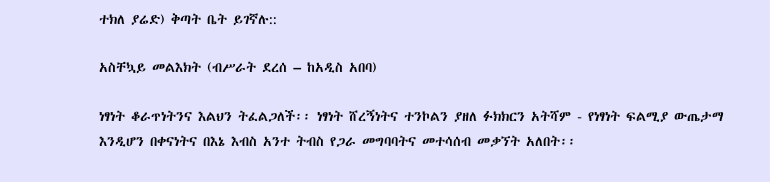ተክለ ያሬድ) ቅጣት ቤት ይገኛሉ::

አስቸኳይ መልእክት (ብሥራት ደረሰ – ከአዲስ አበባ)

ነፃነት ቆራጥነትንና እልህን ትፈልጋለች፡፡ ነፃነት ሸረኝነትና ተንኮልን ያዘለ ፉክክርን አትሻም - የነፃነት ፍልሚያ ውጤታማ እንዲሆን በቀናነትና በእኔ እብስ አንተ ትብስ የጋራ መግባባትና መተሳሰብ መቃኘት አለበት፡፡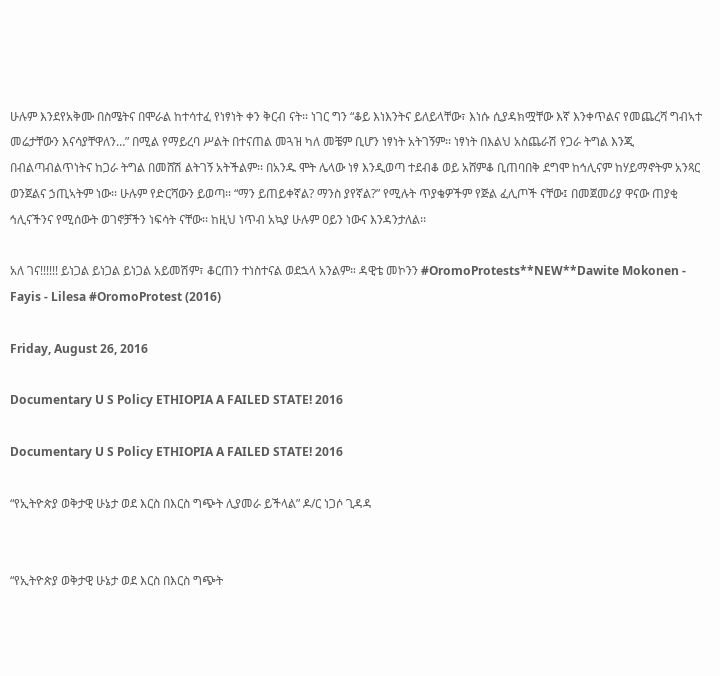ሁሉም እንደየአቅሙ በስሜትና በሞራል ከተሳተፈ የነፃነት ቀን ቅርብ ናት፡፡ ነገር ግን “ቆይ እነእንትና ይለይላቸው፣ እነሱ ሲያዳክሟቸው እኛ እንቀጥልና የመጨረሻ ግብኣተ መሬታቸውን እናሳያቸዋለን…” በሚል የማይረባ ሥልት በተናጠል መጓዝ ካለ መቼም ቢሆን ነፃነት አትገኝም፡፡ ነፃነት በእልህ አስጨራሽ የጋራ ትግል እንጂ በብልጣብልጥነትና ከጋራ ትግል በመሸሽ ልትገኝ አትችልም፡፡ በአንዱ ሞት ሌላው ነፃ እንዲወጣ ተደብቆ ወይ አሸምቆ ቢጠባበቅ ደግሞ ከኅሊናም ከሃይማኖትም አንጻር ወንጀልና ኃጢኣትም ነው፡፡ ሁሉም የድርሻውን ይወጣ፡፡ “ማን ይጠይቀኛል? ማንስ ያየኛል?” የሚሉት ጥያቄዎችም የጅል ፈሊጦች ናቸው፤ በመጀመሪያ ዋናው ጠያቂ ኅሊናችንና የሚሰውት ወገኖቻችን ነፍሳት ናቸው፡፡ ከዚህ ነጥብ አኳያ ሁሉም ዐይን ነውና እንዳንታለል፡፡

አለ ገና!!!!!! ይነጋል ይነጋል ይነጋል አይመሽም፣ ቆርጠን ተነስተናል ወደኋላ አንልም። ዳዊቴ መኮንን #OromoProtests**NEW**Dawite Mokonen - Fayis - Lilesa #OromoProtest (2016)

Friday, August 26, 2016

Documentary U S Policy ETHIOPIA A FAILED STATE! 2016

Documentary U S Policy ETHIOPIA A FAILED STATE! 2016

“የኢትዮጵያ ወቅታዊ ሁኔታ ወደ እርስ በእርስ ግጭት ሊያመራ ይችላል” ዶ/ር ነጋሶ ጊዳዳ


“የኢትዮጵያ ወቅታዊ ሁኔታ ወደ እርስ በእርስ ግጭት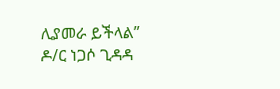ሊያመራ ይችላል” ዶ/ር ነጋሶ ጊዳዳ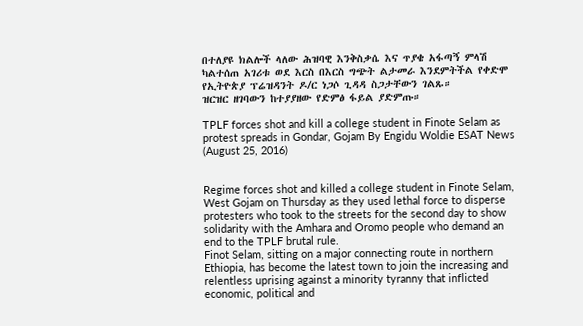በተለያዩ ክልሎች ላለው ሕዝባዊ እንቅስቃሴ እና ጥያቄ አፋጣኝ ምላሽ ካልተሰጠ አገሪቱ ወደ እርስ በእርስ ግጭት ልታመራ እንደምትችል የቀድሞ የኢትዮጵያ ፕሬዝዳንት ዶ/ር ነጋሶ ጊዳዳ ስጋታቸውን ገልጹ።
ዝርዝር ዘገባውን ከተያያዘው የድምፅ ፋይል ያድምጡ።

TPLF forces shot and kill a college student in Finote Selam as protest spreads in Gondar, Gojam By Engidu Woldie ESAT News (August 25, 2016)


Regime forces shot and killed a college student in Finote Selam, West Gojam on Thursday as they used lethal force to disperse protesters who took to the streets for the second day to show solidarity with the Amhara and Oromo people who demand an end to the TPLF brutal rule.
Finot Selam, sitting on a major connecting route in northern Ethiopia, has become the latest town to join the increasing and relentless uprising against a minority tyranny that inflicted economic, political and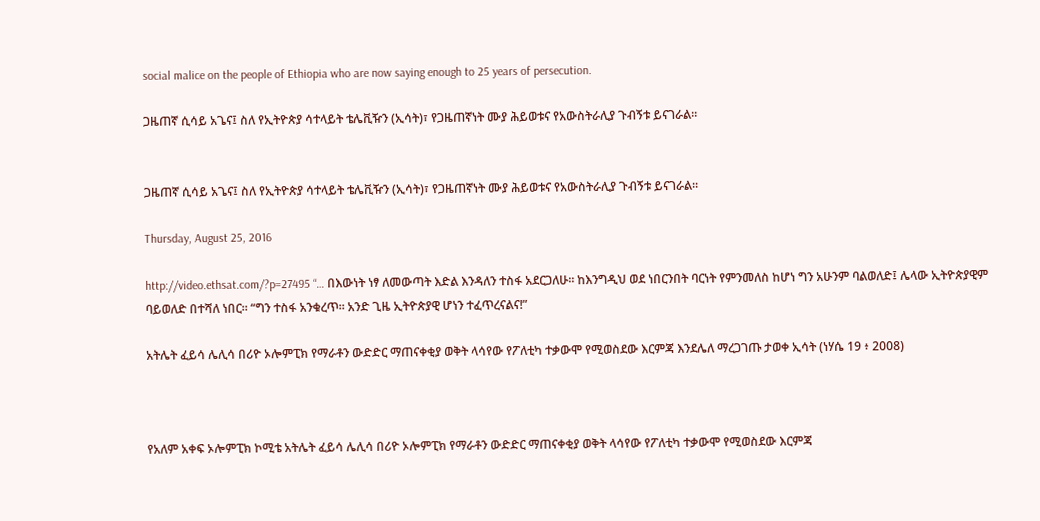social malice on the people of Ethiopia who are now saying enough to 25 years of persecution.

ጋዜጠኛ ሲሳይ አጌና፤ ስለ የኢትዮጵያ ሳተላይት ቴሌቪዥን (ኢሳት)፣ የጋዜጠኛነት ሙያ ሕይወቱና የአውስትራሊያ ጉብኝቱ ይናገራል።


ጋዜጠኛ ሲሳይ አጌና፤ ስለ የኢትዮጵያ ሳተላይት ቴሌቪዥን (ኢሳት)፣ የጋዜጠኛነት ሙያ ሕይወቱና የአውስትራሊያ ጉብኝቱ ይናገራል።

Thursday, August 25, 2016

http://video.ethsat.com/?p=27495 “… በእውነት ነፃ ለመውጣት እድል እንዳለን ተስፋ አደርጋለሁ። ከእንግዲህ ወደ ነበርንበት ባርነት የምንመለስ ከሆነ ግን አሁንም ባልወለድ፤ ሌላው ኢትዮጵያዊም ባይወለድ በተሻለ ነበር። “ግን ተስፋ አንቁረጥ። አንድ ጊዜ ኢትዮጵያዊ ሆነን ተፈጥረናልና!”

አትሌት ፈይሳ ሌሊሳ በሪዮ ኦሎምፒክ የማራቶን ውድድር ማጠናቀቂያ ወቅት ላሳየው የፖለቲካ ተቃውሞ የሚወስደው እርምጃ እንደሌለ ማረጋገጡ ታወቀ ኢሳት (ነሃሴ 19 ፥ 2008)



የአለም አቀፍ ኦሎምፒክ ኮሚቴ አትሌት ፈይሳ ሌሊሳ በሪዮ ኦሎምፒክ የማራቶን ውድድር ማጠናቀቂያ ወቅት ላሳየው የፖለቲካ ተቃውሞ የሚወስደው እርምጃ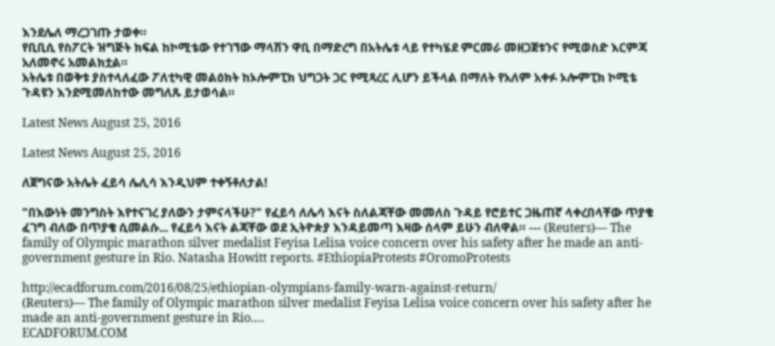እንደሌለ ማረጋገጡ ታወቀ።
የቢቢሲ የስፖርት ዝግጅት ክፍል ከኮሚቴው የተገኘው ማላሽን ዋቢ በማድረግ በአትሌቱ ላይ የተካሄደ ምርመራ መዘጋጀቱንና የሚወስድ እርምጃ አለመኖሩ አመልክቷል።
አትሌቱ በወቅቱ ያስተላለፈው ፖለቲካዊ መልዕክት ከኦሎምፒክ ህግጋት ጋር የሚጻረር ሊሆን ይችላል በማለት የአለም አቀፉ ኦሎምፒክ ኮሚቴ ጉዳዩን እንደሚመለከተው መግለጹ ይታወሳል።

Latest News August 25, 2016

Latest News August 25, 2016

ለጀግናው አትሌት ፈይሳ ሌሊሳ እንዲህም ተቀኝቶለታል!

"በእውነት መንግስት እየተናገረ ያለውን ታምናላችሁ?" የፈይሳ ለሌሳ እናት ስለልጃቸው መመለስ ጉዳይ የሮይተር ጋዜጠኛ ላቀረበላቸው ጥያቄ ፈገግ ብለው በጥያቄ ሲመልሱ... የፈይሳ እናት ልጃቸው ወደ ኢትዮጵያ እንዳይመጣ እዛው ሰላም ይሁን ብለዋል። --- (Reuters)— The family of Olympic marathon silver medalist Feyisa Lelisa voice concern over his safety after he made an anti-government gesture in Rio. Natasha Howitt reports. #EthiopiaProtests #OromoProtests

http://ecadforum.com/2016/08/25/ethiopian-olympians-family-warn-against-return/
(Reuters)— The family of Olympic marathon silver medalist Feyisa Lelisa voice concern over his safety after he made an anti-government gesture in Rio.…
ECADFORUM.COM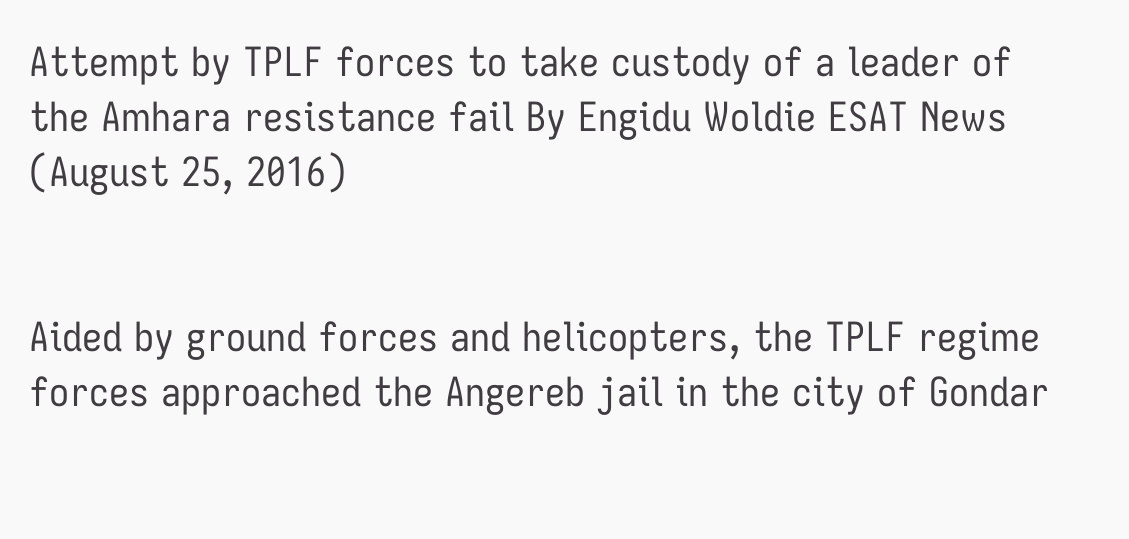Attempt by TPLF forces to take custody of a leader of the Amhara resistance fail By Engidu Woldie ESAT News (August 25, 2016)


Aided by ground forces and helicopters, the TPLF regime forces approached the Angereb jail in the city of Gondar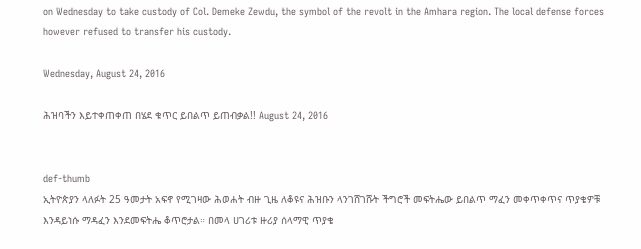on Wednesday to take custody of Col. Demeke Zewdu, the symbol of the revolt in the Amhara region. The local defense forces however refused to transfer his custody.

Wednesday, August 24, 2016

ሕዝባችን እይተቀጠቀጠ በሄደ ቁጥር ይበልጥ ይጠብቃል!! August 24, 2016


def-thumb
ኢትዮጵያን ላለፉት 25 ዓመታት አፍኖ የሚገዛው ሕወሐት ብዙ ጊዜ ለቆዩና ሕዝቡን ላንገሸገሹት ችግሮች መፍትሔው ይበልጥ ማፈን መቀጥቀጥና ጥያቄዎቹ እንዳይነሱ ማዳፈን እንደመፍትሔ ቆጥሮታል። በመላ ሀገሪቱ ዙሪያ ሰላማዊ ጥያቄ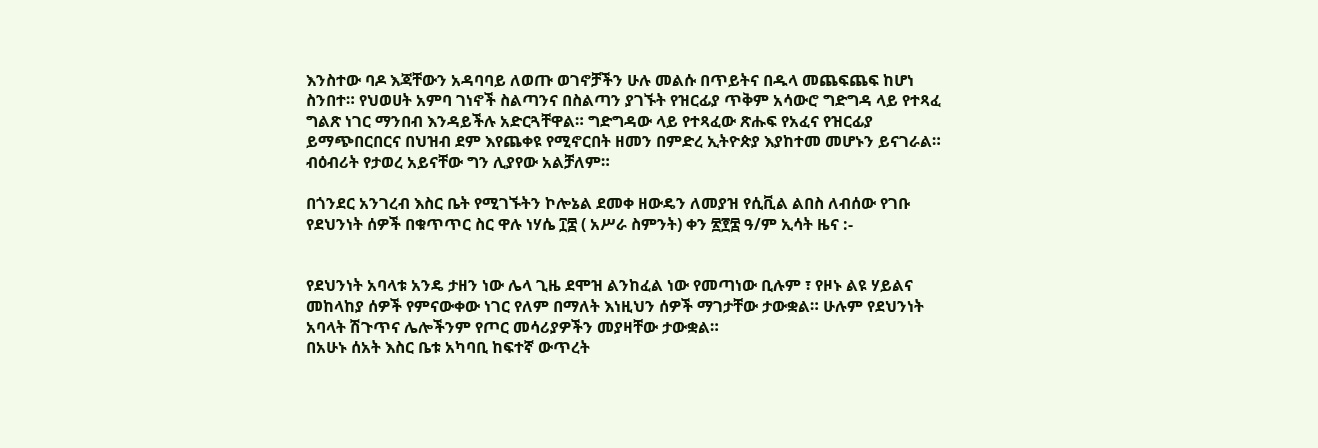እንስተው ባዶ እጃቸውን አዳባባይ ለወጡ ወገኖቻችን ሁሉ መልሱ በጥይትና በዱላ መጨፍጨፍ ከሆነ ስንበተ። የህወሀት አምባ ገነኖች ስልጣንና በስልጣን ያገኙት የዝርፊያ ጥቅም አሳውሮ ግድግዳ ላይ የተጻፈ ግልጽ ነገር ማንበብ እንዳይችሉ አድርጓቸዋል። ግድግዳው ላይ የተጻፈው ጽሑፍ የአፈና የዝርፊያ ይማጭበርበርና በህዝብ ደም እየጨቀዩ የሚኖርበት ዘመን በምድረ ኢትዮጵያ እያከተመ መሆኑን ይናገራል። ብዕብሪት የታወረ አይናቸው ግን ሊያየው አልቻለም።

በጎንደር አንገረብ እስር ቤት የሚገኙትን ኮሎኔል ደመቀ ዘውዴን ለመያዝ የሲቪል ልበስ ለብሰው የገቡ የደህንነት ሰዎች በቁጥጥር ስር ዋሉ ነሃሴ ፲፰ ( አሥራ ስምንት) ቀን ፳፻፰ ዓ/ም ኢሳት ዜና :-


የደህንነት አባላቱ አንዴ ታዘን ነው ሌላ ጊዜ ደሞዝ ልንከፈል ነው የመጣነው ቢሉም ፣ የዞኑ ልዩ ሃይልና መከላከያ ሰዎች የምናውቀው ነገር የለም በማለት እነዚህን ሰዎች ማገታቸው ታውቋል። ሁሉም የደህንነት አባላት ሽጉጥና ሌሎችንም የጦር መሳሪያዎችን መያዛቸው ታውቋል።
በአሁኑ ሰአት እስር ቤቱ አካባቢ ከፍተኛ ውጥረት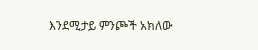እንደሚታይ ምንጮች አክለው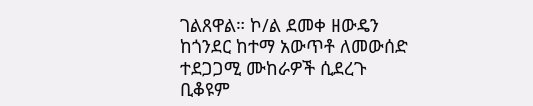ገልጸዋል። ኮ/ል ደመቀ ዘውዴን ከጎንደር ከተማ አውጥቶ ለመውሰድ ተደጋጋሚ ሙከራዎች ሲደረጉ ቢቆዩም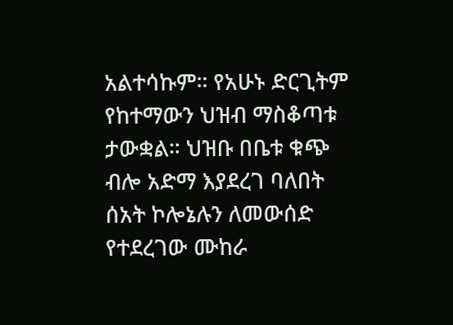አልተሳኩም። የአሁኑ ድርጊትም የከተማውን ህዝብ ማስቆጣቱ ታውቋል። ህዝቡ በቤቱ ቁጭ ብሎ አድማ እያደረገ ባለበት ሰአት ኮሎኔሉን ለመውሰድ የተደረገው ሙከራ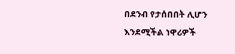በደንብ የታሰበበት ሊሆን እንደሚችል ነዋሪዎች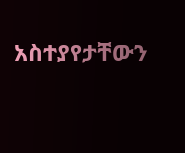አስተያየታቸውን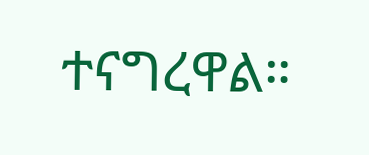ተናግረዋል።